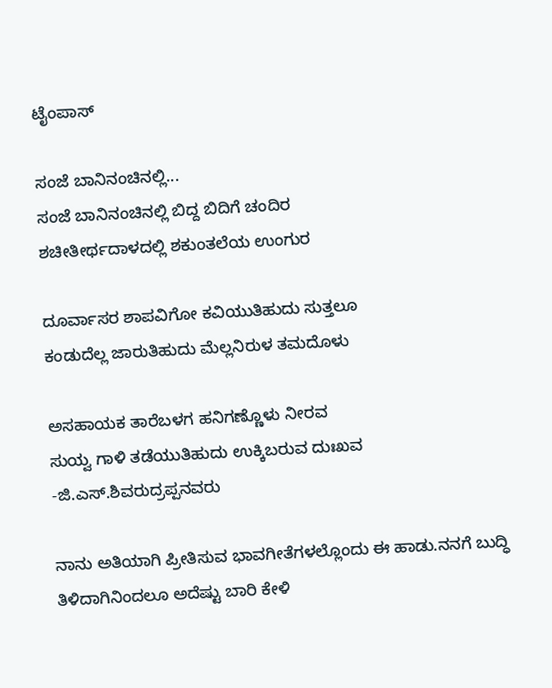ಟೈಂಪಾಸ್

ಸಂಜೆ ಬಾನಿನಂಚಿನಲ್ಲಿ...
ಸಂಜೆ ಬಾನಿನಂಚಿನಲ್ಲಿ ಬಿದ್ದ ಬಿದಿಗೆ ಚಂದಿರ
ಶಚೀತೀರ್ಥದಾಳದಲ್ಲಿ ಶಕುಂತಲೆಯ ಉಂಗುರ

ದೂರ್ವಾಸರ ಶಾಪವಿಗೋ ಕವಿಯುತಿಹುದು ಸುತ್ತಲೂ
ಕಂಡುದೆಲ್ಲ ಜಾರುತಿಹುದು ಮೆಲ್ಲನಿರುಳ ತಮದೊಳು

ಅಸಹಾಯಕ ತಾರೆಬಳಗ ಹನಿಗಣ್ಣೊಳು ನೀರವ
ಸುಯ್ವ ಗಾಳಿ ತಡೆಯುತಿಹುದು ಉಕ್ಕಿಬರುವ ದುಃಖವ
-ಜಿ.ಎಸ್.ಶಿವರುದ್ರಪ್ಪನವರು

ನಾನು ಅತಿಯಾಗಿ ಪ್ರೀತಿಸುವ ಭಾವಗೀತೆಗಳಲ್ಲೊಂದು ಈ ಹಾಡು.ನನಗೆ ಬುದ್ಧಿ ತಿಳಿದಾಗಿನಿಂದಲೂ ಅದೆಷ್ಟು ಬಾರಿ ಕೇಳಿ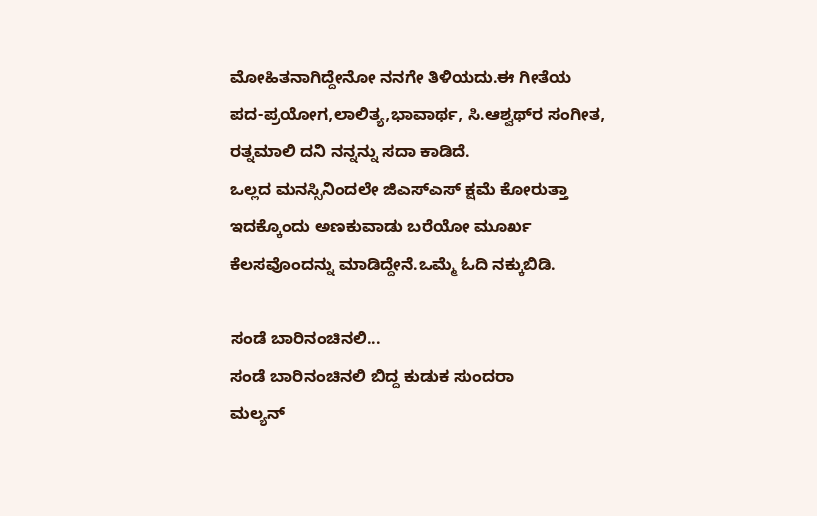ಮೋಹಿತನಾಗಿದ್ದೇನೋ ನನಗೇ ತಿಳಿಯದು.ಈ ಗೀತೆಯ ಪದ-ಪ್ರಯೋಗ,ಲಾಲಿತ್ಯ,ಭಾವಾರ್ಥ, ಸಿ.ಆಶ್ವಥ್‍ರ ಸಂಗೀತ, ರತ್ನಮಾಲಿ ದನಿ ನನ್ನನ್ನು ಸದಾ ಕಾಡಿದೆ.
ಒಲ್ಲದ ಮನಸ್ಸಿನಿಂದಲೇ ಜಿಎಸ್‍ಎಸ್ ಕ್ಷಮೆ ಕೋರುತ್ತಾ ಇದಕ್ಕೊಂದು ಅಣಕುವಾಡು ಬರೆಯೋ ಮೂರ್ಖ ಕೆಲಸವೊಂದನ್ನು ಮಾಡಿದ್ದೇನೆ.ಒಮ್ಮೆ ಓದಿ ನಕ್ಕುಬಿಡಿ.

ಸಂಡೆ ಬಾರಿನಂಚಿನಲಿ...
ಸಂಡೆ ಬಾರಿನಂಚಿನಲಿ ಬಿದ್ದ ಕುಡುಕ ಸುಂದರಾ
ಮಲ್ಯನ್‍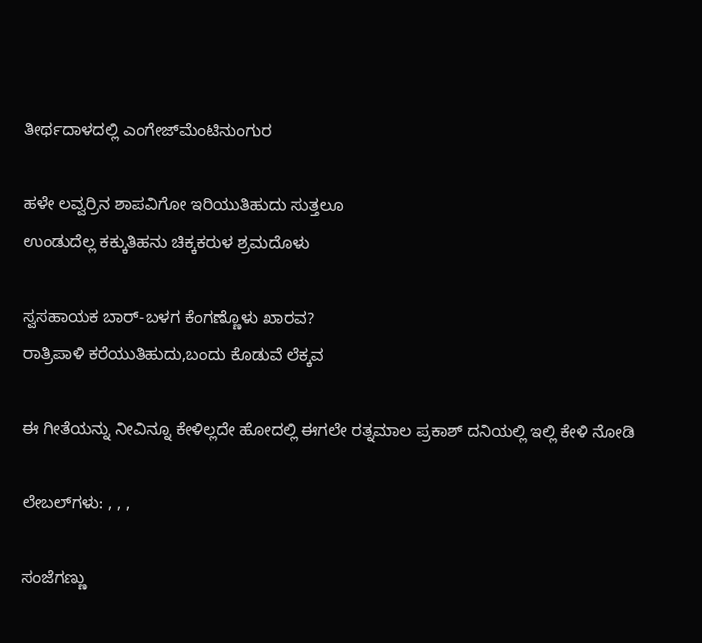ತೀರ್ಥದಾಳದಲ್ಲಿ ಎಂಗೇಜ್‍ಮೆಂಟಿನುಂಗುರ

ಹಳೇ ಲವ್ವರ್ರಿನ ಶಾಪವಿಗೋ ಇರಿಯುತಿಹುದು ಸುತ್ತಲೂ
ಉಂಡುದೆಲ್ಲ ಕಕ್ಕುತಿಹನು ಚಿಕ್ಕಕರುಳ ಶ್ರಮದೊಳು

ಸ್ವಸಹಾಯಕ ಬಾರ್-ಬಳಗ ಕೆಂಗಣ್ಣೊಳು ಖಾರವ?
ರಾತ್ರಿಪಾಳಿ ಕರೆಯುತಿಹುದು,ಬಂದು ಕೊಡುವೆ ಲೆಕ್ಕವ

ಈ ಗೀತೆಯನ್ನು ನೀವಿನ್ನೂ ಕೇಳಿಲ್ಲದೇ ಹೋದಲ್ಲಿ ಈಗಲೇ ರತ್ನಮಾಲ ಪ್ರಕಾಶ್ ದನಿಯಲ್ಲಿ ಇಲ್ಲಿ ಕೇಳಿ ನೋಡಿ

ಲೇಬಲ್‌ಗಳು: , , ,

ಸಂಜೆಗಣ್ಣು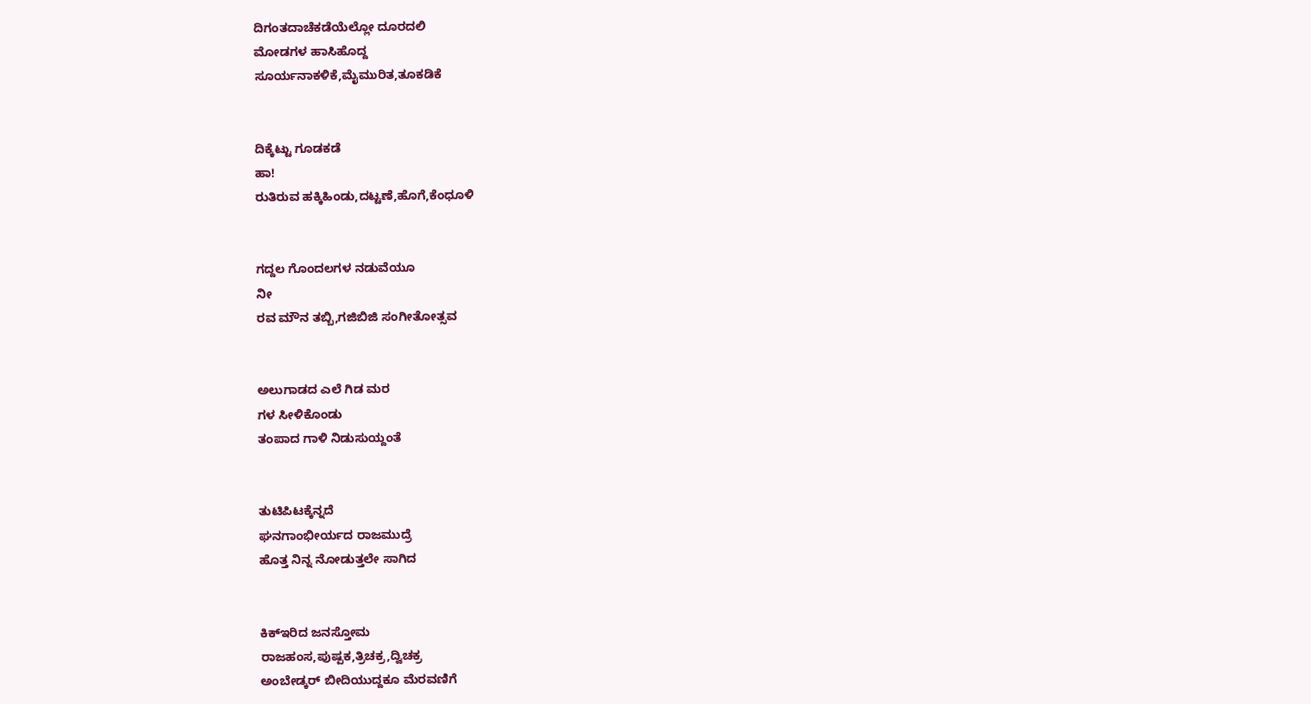ದಿಗಂತದಾಚೆಕಡೆಯೆಲ್ಲೋ ದೂರದಲಿ
ಮೋಡಗಳ ಹಾಸಿಹೊದ್ದ
ಸೂರ್ಯನಾಕಳಿಕೆ,ಮೈಮುರಿತ,ತೂಕಡಿಕೆ


ದಿಕ್ಕೆಟ್ಟು ಗೂಡಕಡೆ
ಹಾ!
ರುತಿರುವ ಹಕ್ಕಿಹಿಂಡು,ದಟ್ಟಣೆ,ಹೊಗೆ,ಕೆಂಧೂಳಿ


ಗದ್ದಲ ಗೊಂದಲಗಳ ನಡುವೆಯೂ
ನೀ
ರವ ಮೌನ ತಬ್ಬಿ,ಗಜಿಬಿಜಿ ಸಂಗೀತೋತ್ಸವ


ಅಲುಗಾಡದ ಎಲೆ ಗಿಡ ಮರ
ಗಳ ಸೀಳಿಕೊಂಡು
ತಂಪಾದ ಗಾಳಿ ನಿಡುಸುಯ್ದಂತೆ


ತುಟಿಪಿಟಕ್ಕೆನ್ನದೆ
ಘನಗಾಂಭೀರ್ಯದ ರಾಜಮುದ್ರೆ
ಹೊತ್ತ ನಿನ್ನ ನೋಡುತ್ತಲೇ ಸಾಗಿದ


ಕಿಕ್ಇರಿದ ಜನಸ್ತೋಮ
ರಾಜಹಂಸ,ಪುಷ್ಪಕ,ತ್ರಿಚಕ್ರ,ದ್ವಿಚಕ್ರ
ಅಂಬೇಡ್ಕರ್ ಬೀದಿಯುದ್ದಕೂ ಮೆರವಣಿಗೆ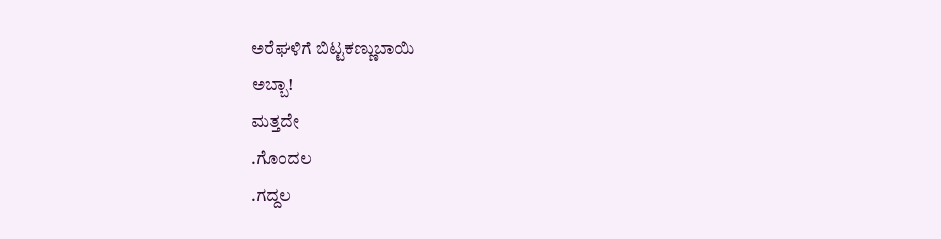ಅರೆಘಳಿಗೆ ಬಿಟ್ಟಕಣ್ಣುಬಾಯಿ
ಅಬ್ಬಾ!
ಮತ್ತದೇ
.ಗೊಂದಲ
.ಗದ್ದಲ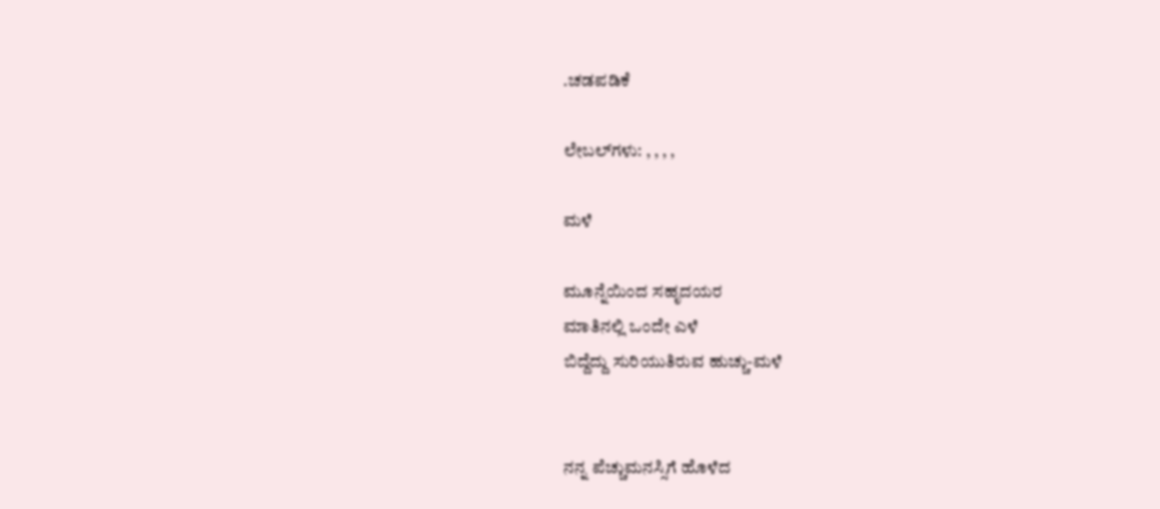.ಚಡಪಡಿಕೆ

ಲೇಬಲ್‌ಗಳು: , , , ,

ಮಳೆ

ಮೂನ್ನೆಯಿಂದ ಸಹೃದಯರ
ಮಾತಿನಲ್ಲಿ ಒಂದೇ ಎಳೆ
ಬಿದ್ದೆದ್ದು ಸುರಿಯುತಿರುವ ಹುಚ್ಚು-ಮಳೆ


ನನ್ನ ಪೆಚ್ಚುಮನಸ್ಸಿಗೆ ಹೊಳೆದ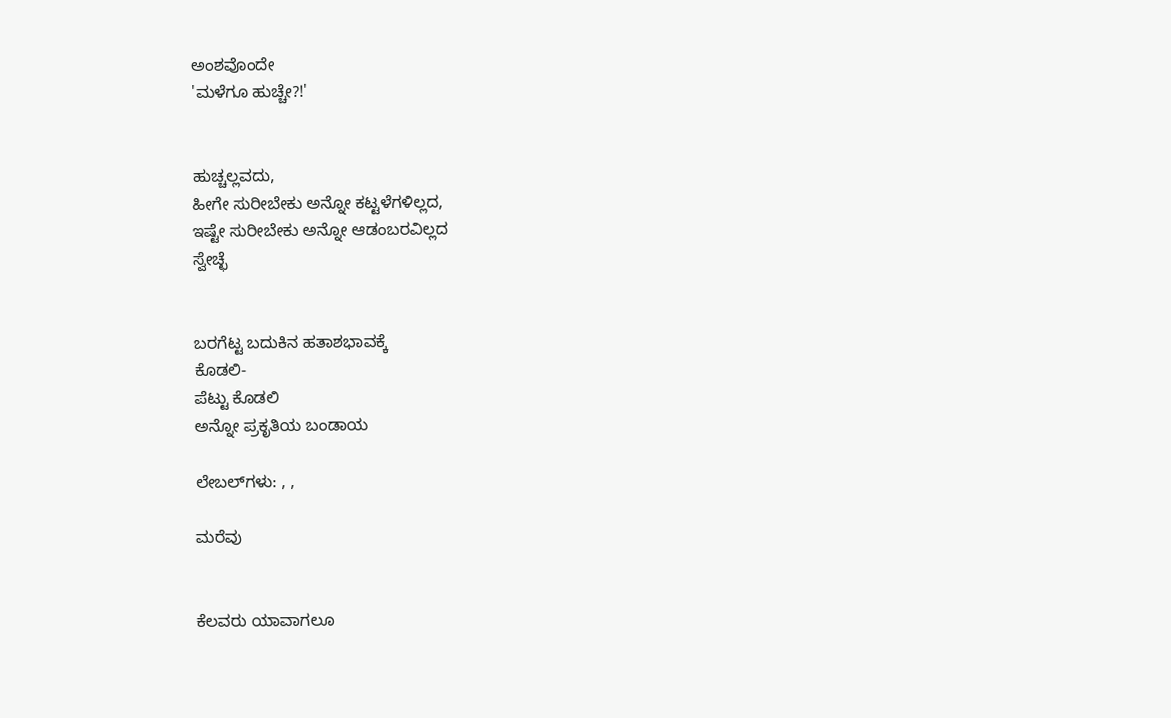ಅಂಶವೊಂದೇ
'ಮಳೆಗೂ ಹುಚ್ಚೇ?!'


ಹುಚ್ಚಲ್ಲವದು,
ಹೀಗೇ ಸುರೀಬೇಕು ಅನ್ನೋ ಕಟ್ಟಳೆಗಳಿಲ್ಲದ,
ಇಷ್ಟೇ ಸುರೀಬೇಕು ಅನ್ನೋ ಆಡಂಬರವಿಲ್ಲದ
ಸ್ವೇಚ್ಛೆ


ಬರಗೆಟ್ಟ ಬದುಕಿನ ಹತಾಶಭಾವಕ್ಕೆ
ಕೊಡಲಿ-
ಪೆಟ್ಟು ಕೊಡಲಿ
ಅನ್ನೋ ಪ್ರಕೃತಿಯ ಬಂಡಾಯ

ಲೇಬಲ್‌ಗಳು: , ,

ಮರೆವು


ಕೆಲವರು ಯಾವಾಗಲೂ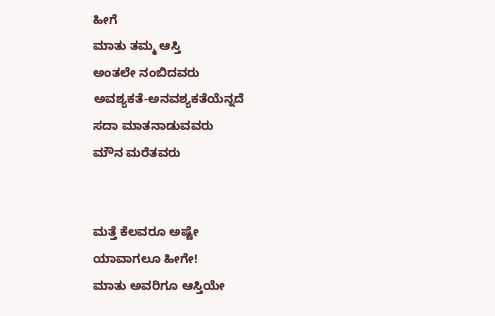ಹೀಗೆ
ಮಾತು ತಮ್ಮ ಆಸ್ತಿ
ಅಂತಲೇ ನಂಬಿದವರು
ಅವಶ್ಯಕತೆ-ಅನವಶ್ಯಕತೆಯೆನ್ನದೆ
ಸದಾ ಮಾತನಾಡುವವರು
ಮೌನ ಮರೆತವರು


ಮತ್ತೆ ಕೆಲವರೂ ಅಷ್ಟೇ
ಯಾವಾಗಲೂ ಹೀಗೇ!
ಮಾತು ಅವರಿಗೂ ಆಸ್ತಿಯೇ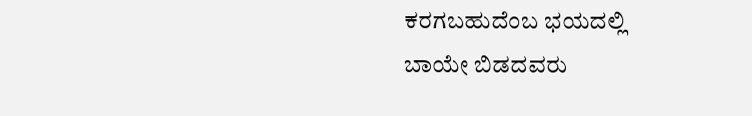ಕರಗಬಹುದೆಂಬ ಭಯದಲ್ಲಿ
ಬಾಯೇ ಬಿಡದವರು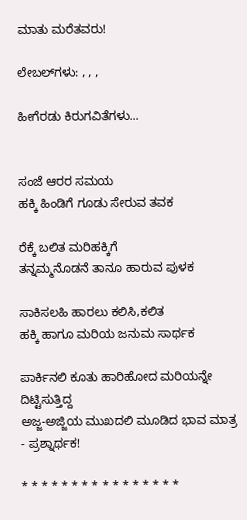ಮಾತು ಮರೆತವರು!

ಲೇಬಲ್‌ಗಳು: , , ,

ಹೀಗೆರಡು ಕಿರುಗವಿತೆಗಳು...


ಸಂಜೆ ಆರರ ಸಮಯ
ಹಕ್ಕಿ ಹಿಂಡಿಗೆ ಗೂಡು ಸೇರುವ ತವಕ

ರೆಕ್ಕೆ ಬಲಿತ ಮರಿಹಕ್ಕಿಗೆ
ತನ್ನಮ್ಮನೊಡನೆ ತಾನೂ ಹಾರುವ ಪುಳಕ

ಸಾಕಿಸಲಹಿ ಹಾರಲು ಕಲಿಸಿ,ಕಲಿತ
ಹಕ್ಕಿ ಹಾಗೂ ಮರಿಯ ಜನುಮ ಸಾರ್ಥಕ

ಪಾರ್ಕಿನಲಿ ಕೂತು ಹಾರಿಹೋದ ಮರಿಯನ್ನೇ ದಿಟ್ಟಿಸುತ್ತಿದ್ದ
ಅಜ್ಜ-ಅಜ್ಜಿಯ ಮುಖದಲಿ ಮೂಡಿದ ಭಾವ ಮಾತ್ರ - ಪ್ರಶ್ನಾರ್ಥಕ!

* * * * * * * * * * * * * * * *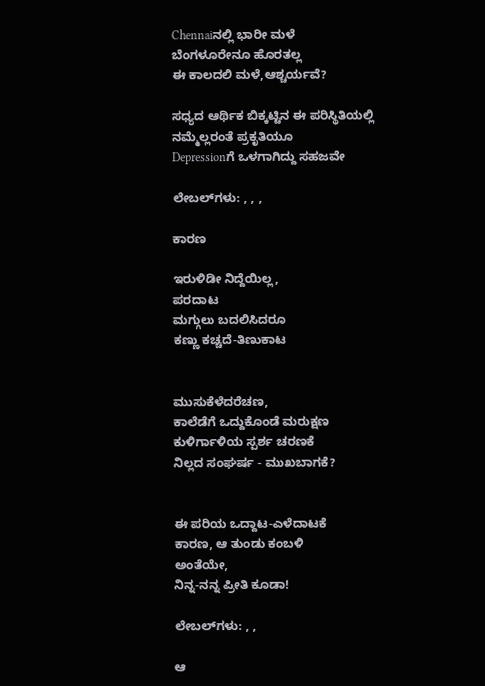Chennaiನಲ್ಲಿ ಭಾರೀ ಮಳೆ
ಬೆಂಗಳೂರೇನೂ ಹೊರತಲ್ಲ
ಈ ಕಾಲದಲಿ ಮಳೆ,ಆಶ್ಚರ್ಯವೆ?

ಸಧ್ಯದ ಆರ್ಥಿಕ ಬಿಕ್ಕಟ್ಟಿನ ಈ ಪರಿಸ್ಥಿತಿಯಲ್ಲಿ
ನಮ್ಮೆಲ್ಲರಂತೆ ಪ್ರಕೃತಿಯೂ
Depressionಗೆ ಒಳಗಾಗಿದ್ದು ಸಹಜವೇ

ಲೇಬಲ್‌ಗಳು: , , ,

ಕಾರಣ

ಇರುಳಿಡೀ ನಿದ್ದೆಯಿಲ್ಲ,
ಪರದಾಟ
ಮಗ್ಗುಲು ಬದಲಿಸಿದರೂ
ಕಣ್ಣು ಕಚ್ಚದೆ-ತಿಣುಕಾಟ


ಮುಸುಕೆಳೆದರೆಚಣ,
ಕಾಲೆಡೆಗೆ ಒದ್ದುಕೊಂಡೆ ಮರುಕ್ಷಣ
ಕುಳಿರ್ಗಾಳಿಯ ಸ್ಪರ್ಶ ಚರಣಕೆ
ನಿಲ್ಲದ ಸಂಘರ್ಷ - ಮುಖಬಾಗಕೆ?


ಈ ಪರಿಯ ಒದ್ದಾಟ-ಎಳೆದಾಟಕೆ
ಕಾರಣ, ಆ ತುಂಡು ಕಂಬಳಿ
ಅಂತೆಯೇ,
ನಿನ್ನ-ನನ್ನ ಪ್ರೀತಿ ಕೂಡಾ!

ಲೇಬಲ್‌ಗಳು: , ,

ಆ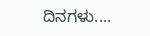ದಿನಗಳು....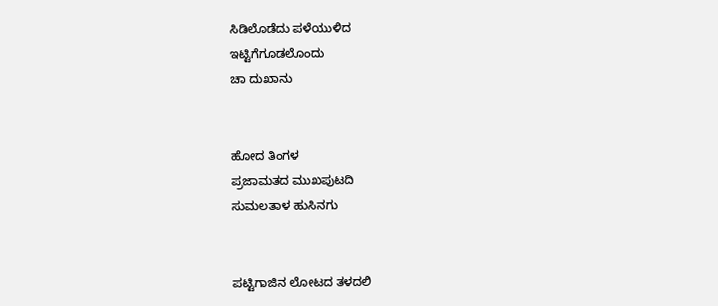ಸಿಡಿಲೊಡೆದು ಪಳೆಯುಳಿದ
ಇಟ್ಟಿಗೆಗೂಡಲೊಂದು
ಚಾ ದುಖಾನು


ಹೋದ ತಿಂಗಳ
ಪ್ರಜಾಮತದ ಮುಖಪುಟದಿ
ಸುಮಲತಾಳ ಹುಸಿನಗು


ಪಟ್ಟಿಗಾಜಿನ ಲೋಟದ ತಳದಲಿ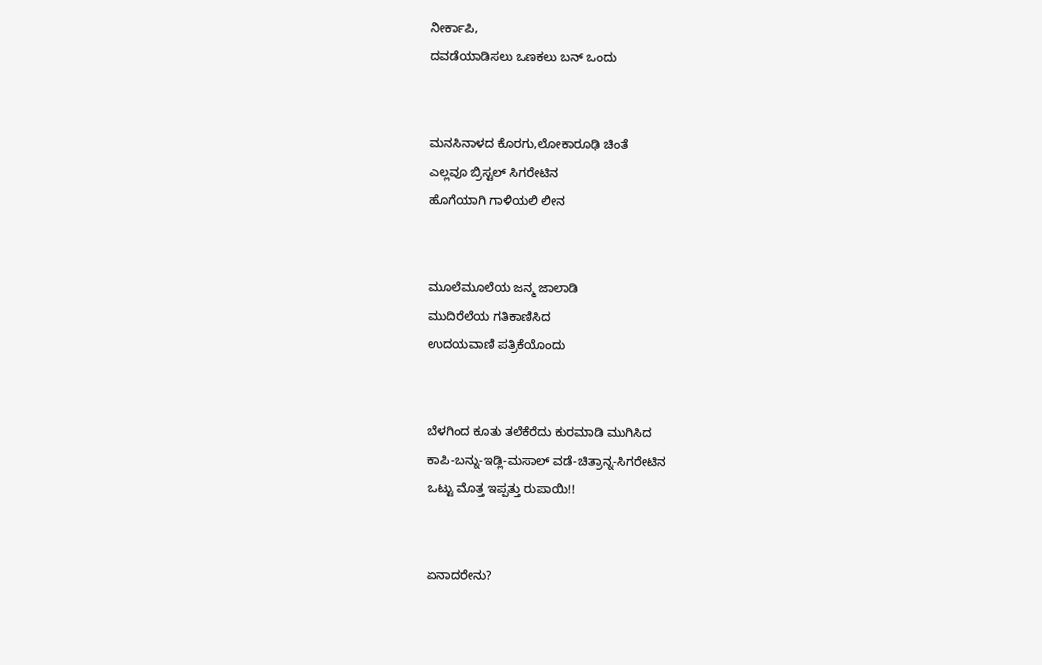ನೀರ್ಕಾಪಿ,
ದವಡೆಯಾಡಿಸಲು ಒಣಕಲು ಬನ್ ಒಂದು


ಮನಸಿನಾಳದ ಕೊರಗು,ಲೋಕಾರೂಢಿ ಚಿಂತೆ
ಎಲ್ಲವೂ ಬ್ರಿಸ್ಟಲ್ ಸಿಗರೇಟಿನ
ಹೊಗೆಯಾಗಿ ಗಾಳಿಯಲಿ ಲೀನ


ಮೂಲೆಮೂಲೆಯ ಜನ್ಮ ಜಾಲಾಡಿ
ಮುದಿರೆಲೆಯ ಗತಿಕಾಣಿಸಿದ
ಉದಯವಾಣಿ ಪತ್ರಿಕೆಯೊಂದು


ಬೆಳಗಿಂದ ಕೂತು ತಲೆಕೆರೆದು ಕುರಮಾಡಿ ಮುಗಿಸಿದ
ಕಾಪಿ-ಬನ್ನು-ಇಡ್ಲಿ-ಮಸಾಲ್ ವಡೆ-ಚಿತ್ರಾನ್ನ-ಸಿಗರೇಟಿನ
ಒಟ್ಟು ಮೊತ್ತ ಇಪ್ಪತ್ತು ರುಪಾಯಿ!!


ಏನಾದರೇನು?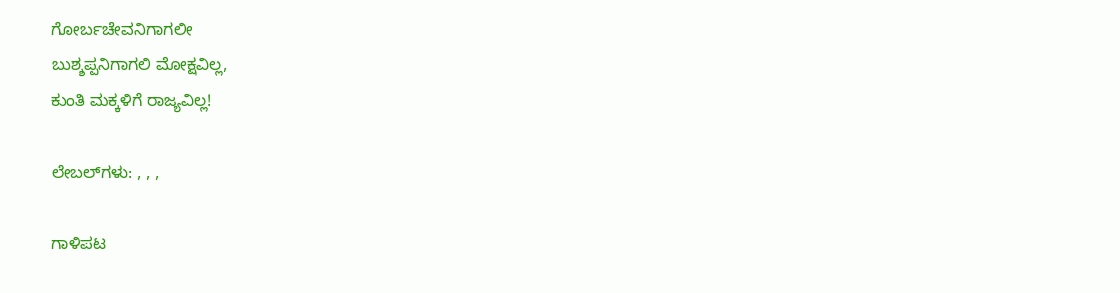ಗೋರ್ಬಚೇವನಿಗಾಗಲೀ
ಬುಶ್ಶಪ್ಪನಿಗಾಗಲಿ ಮೋಕ್ಷವಿಲ್ಲ,
ಕುಂತಿ ಮಕ್ಕಳಿಗೆ ರಾಜ್ಯವಿಲ್ಲ!

ಲೇಬಲ್‌ಗಳು: , , ,

ಗಾಳಿಪಟ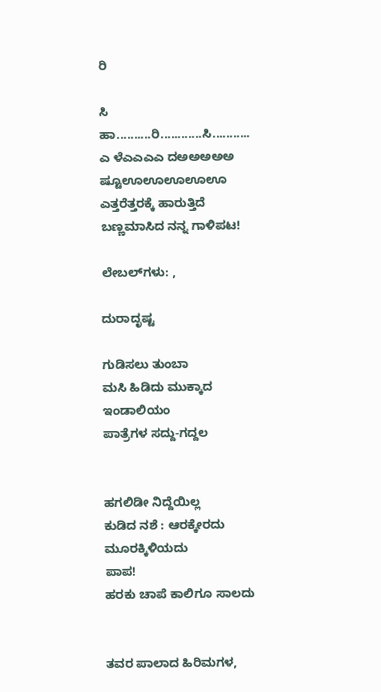ರಿ

ಸಿ
ಹಾ..........ರಿ............ಸಿ...........
ಎ ಳೆಎಎಎಎ ದಅಅಅಅಅ ಷ್ಟೂಊಊಊಊಊ
ಎತ್ತರೆತ್ತರಕ್ಕೆ ಹಾರುತ್ತಿದೆ
ಬಣ್ಣಮಾಸಿದ ನನ್ನ ಗಾಳಿಪಟ!

ಲೇಬಲ್‌ಗಳು: ,

ದುರಾದೃಷ್ಟ

ಗುಡಿಸಲು ತುಂಬಾ
ಮಸಿ ಹಿಡಿದು ಮುಕ್ಕಾದ
ಇಂಡಾಲಿಯಂ
ಪಾತ್ರೆಗಳ ಸದ್ದು-ಗದ್ದಲ


ಹಗಲಿಡೀ ನಿದ್ದೆಯಿಲ್ಲ
ಕುಡಿದ ನಶೆ : ಆರಕ್ಕೇರದು ಮೂರಕ್ಕಿಳಿಯದು
ಪಾಪ!
ಹರಕು ಚಾಪೆ ಕಾಲಿಗೂ ಸಾಲದು


ತವರ ಪಾಲಾದ ಹಿರಿಮಗಳ,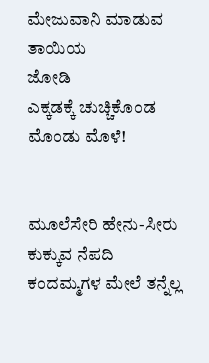ಮೇಜುವಾನಿ ಮಾಡುವ ತಾಯಿಯ
ಜೋಡಿ
ಎಕ್ಕಡಕ್ಕೆ ಚುಚ್ಚಿಕೊಂಡ ಮೊಂಡು ಮೊಳೆ!


ಮೂಲೆಸೇರಿ ಹೇನು-ಸೀರು ಕುಕ್ಕುವ ನೆಪದಿ
ಕಂದಮ್ಮಗಳ ಮೇಲೆ ತನ್ನೆಲ್ಲ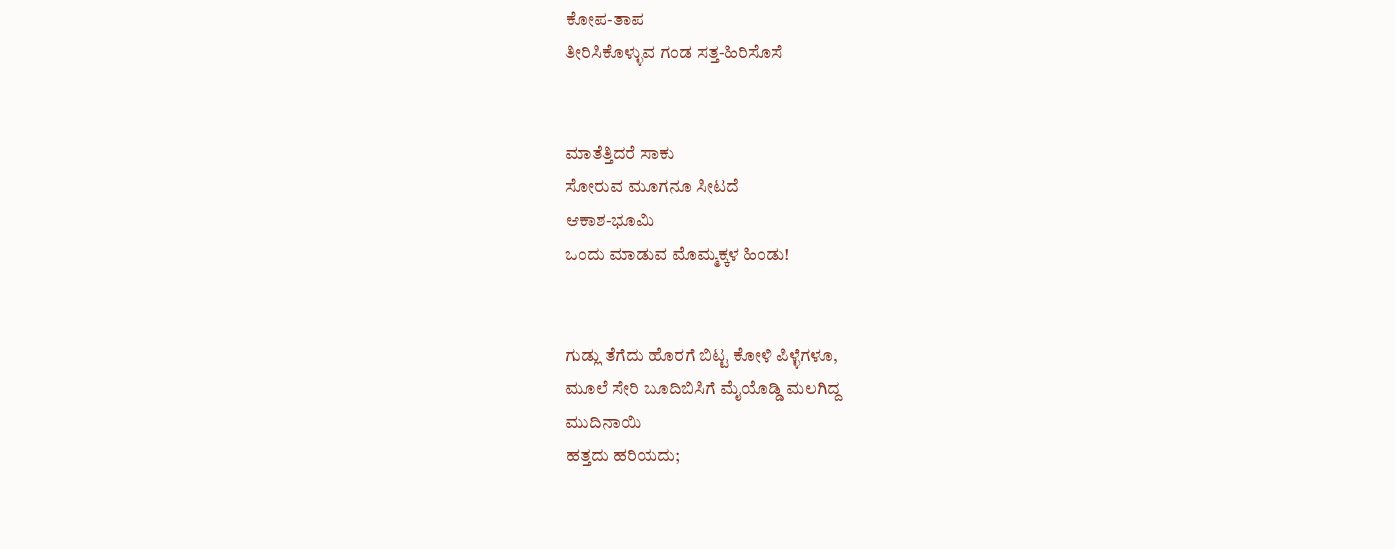ಕೋಪ-ತಾಪ
ತೀರಿಸಿಕೊಳ್ಳುವ ಗಂಡ ಸತ್ತ-ಹಿರಿಸೊಸೆ


ಮಾತೆತ್ತಿದರೆ ಸಾಕು
ಸೋರುವ ಮೂಗನೂ ಸೀಟದೆ
ಆಕಾಶ-ಭೂಮಿ
ಒಂದು ಮಾಡುವ ಮೊಮ್ಮಕ್ಕಳ ಹಿಂಡು!


ಗುಡ್ಲು ತೆಗೆದು ಹೊರಗೆ ಬಿಟ್ಟ ಕೋಳಿ ಪಿಳ್ಳೆಗಳೂ,
ಮೂಲೆ ಸೇರಿ ಬೂದಿಬಿಸಿಗೆ ಮೈಯೊಡ್ಡಿ ಮಲಗಿದ್ದ
ಮುದಿನಾಯಿ
ಹತ್ತದು ಹರಿಯದು;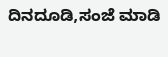ದಿನದೂಡಿ,ಸಂಜೆ ಮಾಡಿ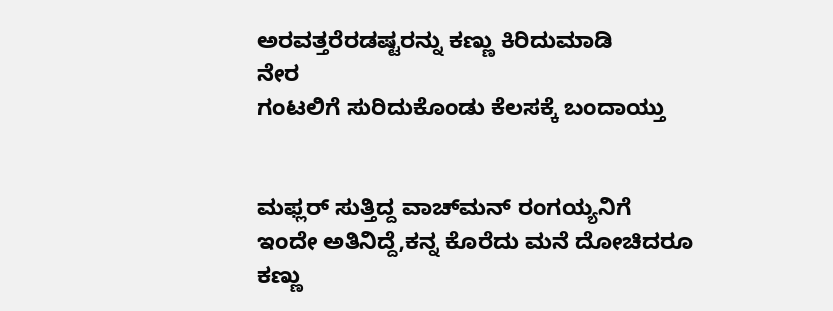ಅರವತ್ತರೆರಡಷ್ಟರನ್ನು ಕಣ್ಣು ಕಿರಿದುಮಾಡಿ
ನೇರ
ಗಂಟಲಿಗೆ ಸುರಿದುಕೊಂಡು ಕೆಲಸಕ್ಕೆ ಬಂದಾಯ್ತು


ಮಫ್ಲರ್ ಸುತ್ತಿದ್ದ ವಾಚ್‍ಮನ್ ರಂಗಯ್ಯನಿಗೆ
ಇಂದೇ ಅತಿನಿದ್ದೆ,ಕನ್ನ ಕೊರೆದು ಮನೆ ದೋಚಿದರೂ
ಕಣ್ಣು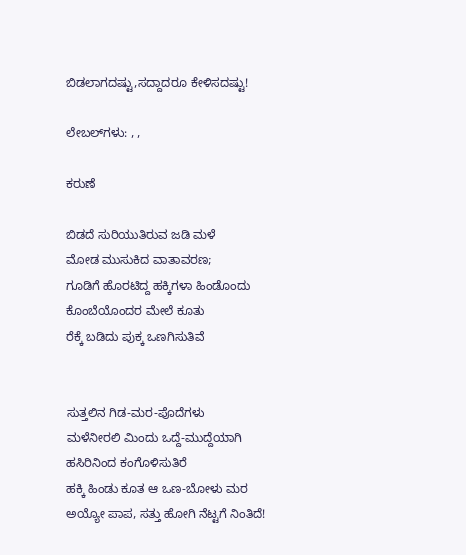ಬಿಡಲಾಗದಷ್ಟು,ಸದ್ದಾದರೂ ಕೇಳಿಸದಷ್ಟು!

ಲೇಬಲ್‌ಗಳು: , ,

ಕರುಣೆ

ಬಿಡದೆ ಸುರಿಯುತಿರುವ ಜಡಿ ಮಳೆ
ಮೋಡ ಮುಸುಕಿದ ವಾತಾವರಣ;
ಗೂಡಿಗೆ ಹೊರಟಿದ್ದ ಹಕ್ಕಿಗಳಾ ಹಿಂಡೊಂದು
ಕೊಂಬೆಯೊಂದರ ಮೇಲೆ ಕೂತು
ರೆಕ್ಕೆ ಬಡಿದು ಪುಕ್ಕ ಒಣಗಿಸುತಿವೆ


ಸುತ್ತಲಿನ ಗಿಡ-ಮರ-ಪೊದೆಗಳು
ಮಳೆನೀರಲಿ ಮಿಂದು ಒದ್ದೆ-ಮುದ್ದೆಯಾಗಿ
ಹಸಿರಿನಿಂದ ಕಂಗೊಳಿಸುತಿರೆ
ಹಕ್ಕಿ ಹಿಂಡು ಕೂತ ಆ ಒಣ-ಬೋಳು ಮರ
ಅಯ್ಯೋ ಪಾಪ, ಸತ್ತು ಹೋಗಿ ನೆಟ್ಟಗೆ ನಿಂತಿದೆ!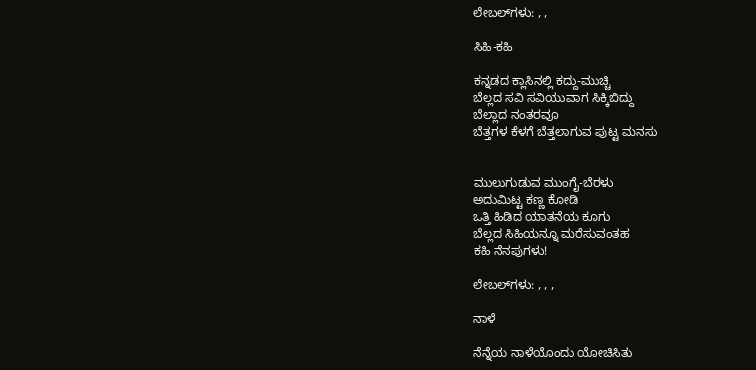ಲೇಬಲ್‌ಗಳು: , ,

ಸಿಹಿ-ಕಹಿ

ಕನ್ನಡದ ಕ್ಲಾಸಿನಲ್ಲಿ ಕದ್ದು-ಮುಚ್ಚಿ
ಬೆಲ್ಲದ ಸವಿ ಸವಿಯುವಾಗ ಸಿಕ್ಕಿಬಿದ್ದು
ಬೆಲ್ಲಾದ ನಂತರವೂ
ಬೆತ್ತಗಳ ಕೆಳಗೆ ಬೆತ್ತಲಾಗುವ ಪುಟ್ಟ ಮನಸು


ಮುಲುಗುಡುವ ಮುಂಗೈ-ಬೆರಳು
ಅದುಮಿಟ್ಟ ಕಣ್ಣ ಕೋಡಿ
ಒತ್ತಿ ಹಿಡಿದ ಯಾತನೆಯ ಕೂಗು
ಬೆಲ್ಲದ ಸಿಹಿಯನ್ನೂ ಮರೆಸುವಂತಹ
ಕಹಿ ನೆನಪುಗಳು!

ಲೇಬಲ್‌ಗಳು: , , ,

ನಾಳೆ

ನೆನ್ನೆಯ ನಾಳೆಯೊಂದು ಯೋಚಿಸಿತು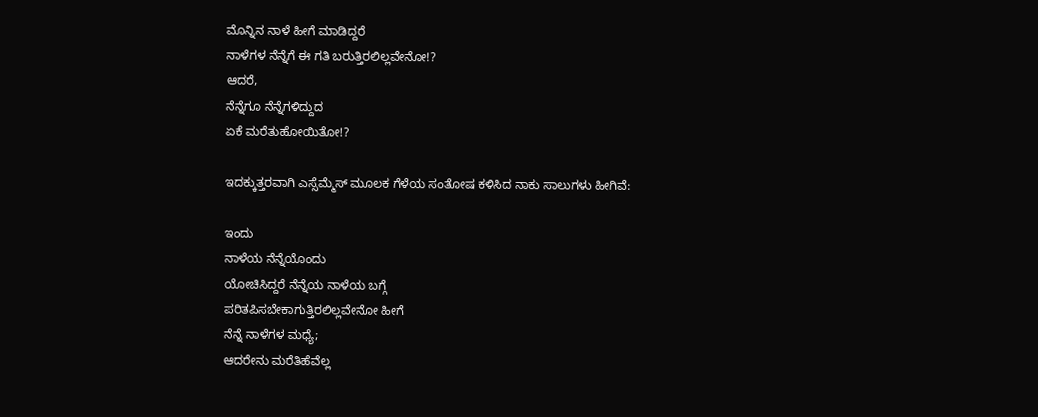ಮೊನ್ನಿನ ನಾಳೆ ಹೀಗೆ ಮಾಡಿದ್ದರೆ
ನಾಳೆಗಳ ನೆನ್ನೆಗೆ ಈ ಗತಿ ಬರುತ್ತಿರಲಿಲ್ಲವೇನೋ!?
ಆದರೆ,
ನೆನ್ನೆಗೂ ನೆನ್ನೆಗಳಿದ್ದುದ
ಏಕೆ ಮರೆತುಹೋಯಿತೋ!?

ಇದಕ್ಕುತ್ತರವಾಗಿ ಎಸ್ಸೆಮ್ಮೆಸ್ ಮೂಲಕ ಗೆಳೆಯ ಸಂತೋಷ ಕಳಿಸಿದ ನಾಕು ಸಾಲುಗಳು ಹೀಗಿವೆ:

ಇಂದು
ನಾಳೆಯ ನೆನ್ನೆಯೊಂದು
ಯೋಚಿಸಿದ್ದರೆ ನೆನ್ನೆಯ ನಾಳೆಯ ಬಗ್ಗೆ
ಪರಿತಪಿಸಬೇಕಾಗುತ್ತಿರಲಿಲ್ಲವೇನೋ ಹೀಗೆ
ನೆನ್ನೆ ನಾಳೆಗಳ ಮಧ್ಯೆ;
ಆದರೇನು ಮರೆತಿಹೆವೆಲ್ಲ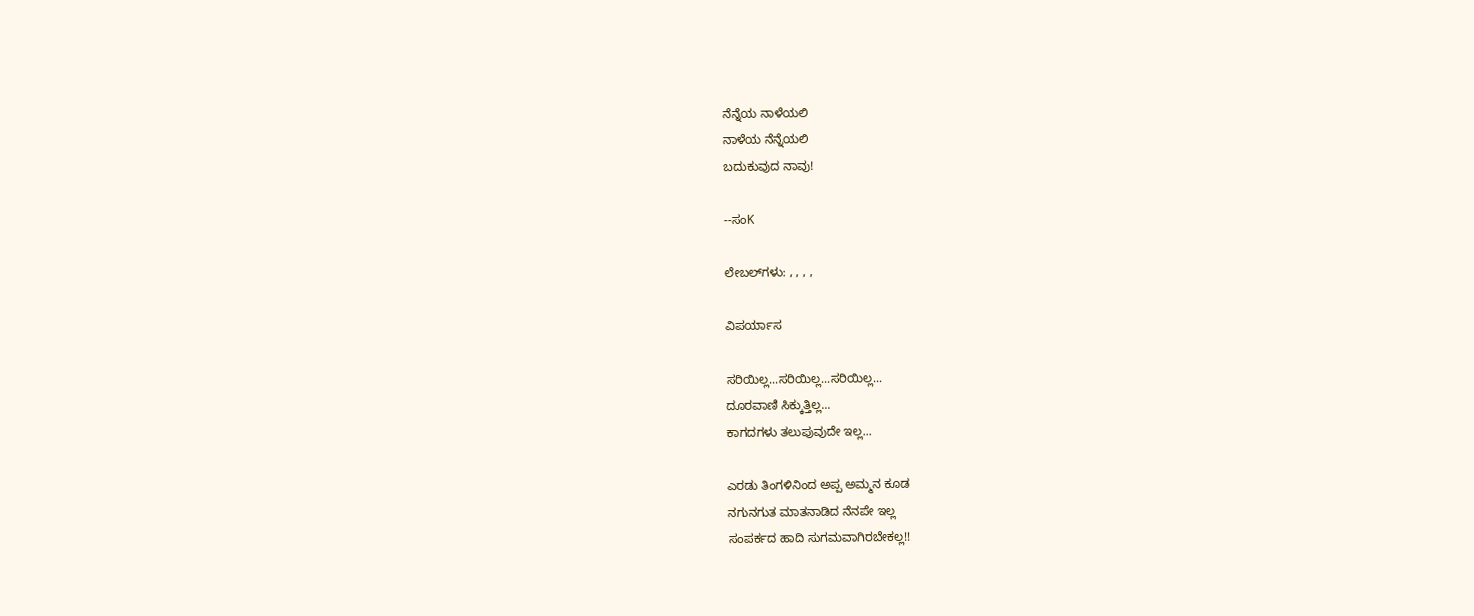ನೆನ್ನೆಯ ನಾಳೆಯಲಿ
ನಾಳೆಯ ನೆನ್ನೆಯಲಿ
ಬದುಕುವುದ ನಾವು!

--ಸಂK

ಲೇಬಲ್‌ಗಳು: , , , ,

ವಿಪರ್ಯಾಸ

ಸರಿಯಿಲ್ಲ...ಸರಿಯಿಲ್ಲ...ಸರಿಯಿಲ್ಲ...
ದೂರವಾಣಿ ಸಿಕ್ಕುತ್ತಿಲ್ಲ...
ಕಾಗದಗಳು ತಲುಪುವುದೇ ಇಲ್ಲ...

ಎರಡು ತಿಂಗಳಿನಿಂದ ಅಪ್ಪ ಅಮ್ಮನ ಕೂಡ
ನಗುನಗುತ ಮಾತನಾಡಿದ ನೆನಪೇ ಇಲ್ಲ
ಸಂಪರ್ಕದ ಹಾದಿ ಸುಗಮವಾಗಿರಬೇಕಲ್ಲ!!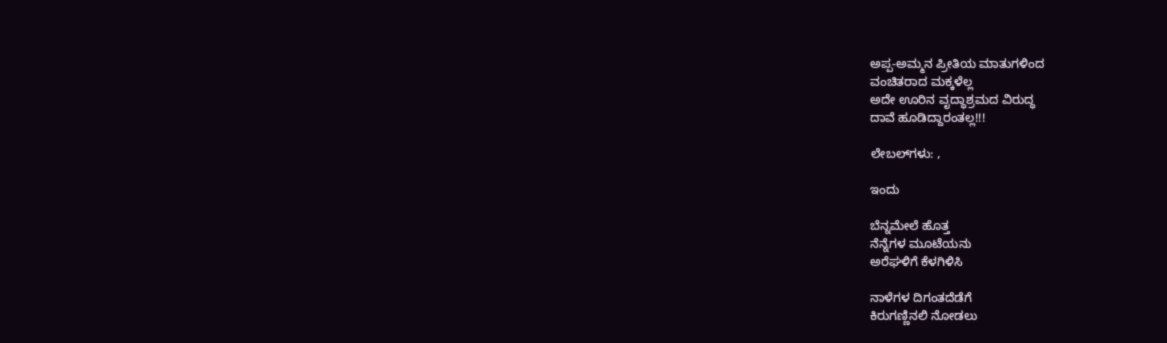ಅಪ್ಪ-ಅಮ್ಮನ ಪ್ರೀತಿಯ ಮಾತುಗಳಿಂದ
ವಂಚಿತರಾದ ಮಕ್ಕಳೆಲ್ಲ
ಅದೇ ಊರಿನ ವೃದ್ಧಾಶ್ರಮದ ವಿರುದ್ಧ
ದಾವೆ ಹೂಡಿದ್ದಾರಂತಲ್ಲ!!!

ಲೇಬಲ್‌ಗಳು: ,

ಇಂದು

ಬೆನ್ನಮೇಲೆ ಹೊತ್ತ
ನೆನ್ನೆಗಳ ಮೂಟೆಯನು
ಅರೆಘಳಿಗೆ ಕೆಳಗಿಳಿಸಿ

ನಾಳೆಗಳ ದಿಗಂತದೆಡೆಗೆ
ಕಿರುಗಣ್ಣಿನಲಿ ನೋಡಲು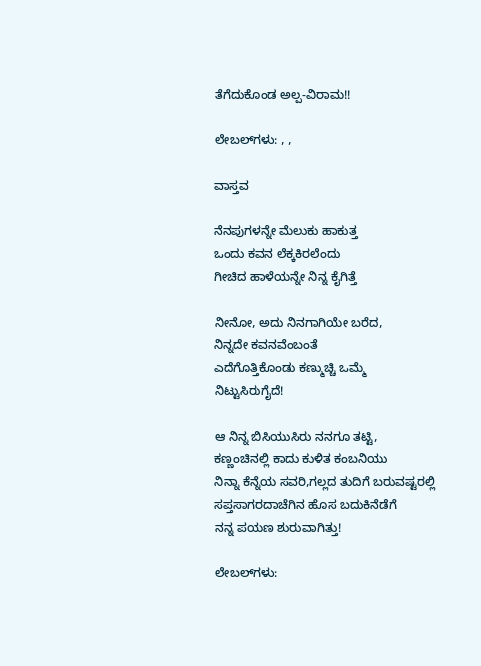ತೆಗೆದುಕೊಂಡ ಅಲ್ಪ-ವಿರಾಮ!!

ಲೇಬಲ್‌ಗಳು: , ,

ವಾಸ್ತವ

ನೆನಪುಗಳನ್ನೇ ಮೆಲುಕು ಹಾಕುತ್ತ
ಒಂದು ಕವನ ಲೆಕ್ಕಕಿರಲೆಂದು
ಗೀಚಿದ ಹಾಳೆಯನ್ನೇ ನಿನ್ನ ಕೈಗಿತ್ತೆ

ನೀನೋ, ಅದು ನಿನಗಾಗಿಯೇ ಬರೆದ,
ನಿನ್ನದೇ ಕವನವೆಂಬಂತೆ
ಎದೆಗೊತ್ತಿಕೊಂಡು ಕಣ್ಮುಚ್ಚಿ ಒಮ್ಮೆ
ನಿಟ್ಟುಸಿರುಗೈದೆ!

ಆ ನಿನ್ನ ಬಿಸಿಯುಸಿರು ನನಗೂ ತಟ್ಟಿ,
ಕಣ್ಣಂಚಿನಲ್ಲಿ ಕಾದು ಕುಳಿತ ಕಂಬನಿಯು
ನಿನ್ನಾ ಕೆನ್ನೆಯ ಸವರಿ,ಗಲ್ಲದ ತುದಿಗೆ ಬರುವಷ್ಟರಲ್ಲಿ
ಸಪ್ತಸಾಗರದಾಚೆಗಿನ ಹೊಸ ಬದುಕಿನೆಡೆಗೆ
ನನ್ನ ಪಯಣ ಶುರುವಾಗಿತ್ತು!

ಲೇಬಲ್‌ಗಳು: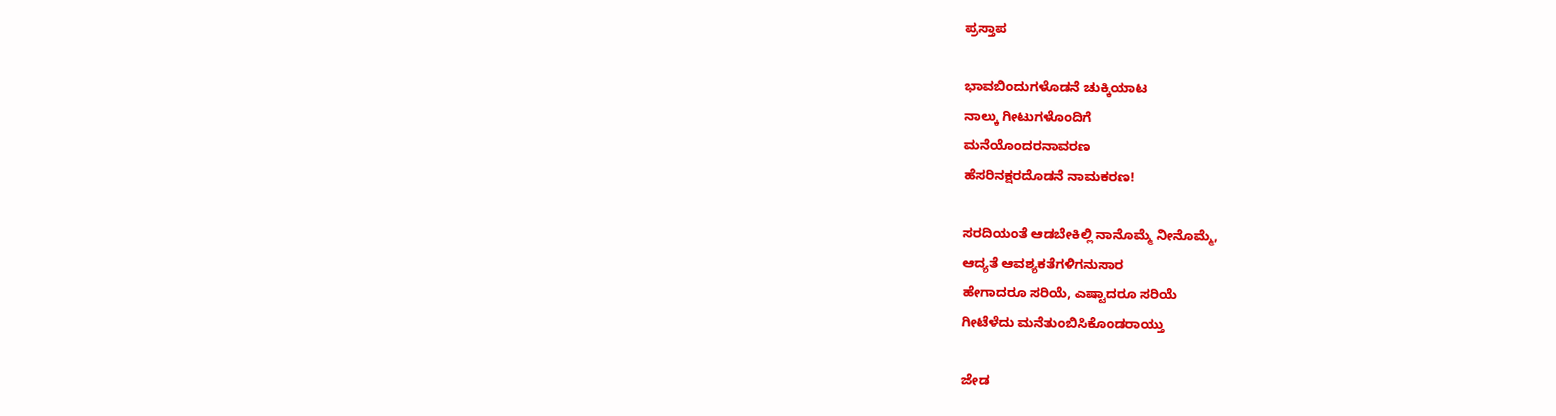ಪ್ರಸ್ತಾಪ

ಭಾವಬಿಂದುಗಳೊಡನೆ ಚುಕ್ಕಿಯಾಟ
ನಾಲ್ಕು ಗೀಟುಗಳೊಂದಿಗೆ
ಮನೆಯೊಂದರನಾವರಣ
ಹೆಸರಿನಕ್ಷರದೊಡನೆ ನಾಮಕರಣ!

ಸರದಿಯಂತೆ ಆಡಬೇಕಿಲ್ಲಿ ನಾನೊಮ್ಮೆ ನೀನೊಮ್ಮೆ,
ಆದ್ಯತೆ ಆವಶ್ಯಕತೆಗಳಿಗನುಸಾರ
ಹೇಗಾದರೂ ಸರಿಯೆ, ಎಷ್ಟಾದರೂ ಸರಿಯೆ
ಗೀಟೆಳೆದು ಮನೆತುಂಬಿಸಿಕೊಂಡರಾಯ್ತು

ಜೇಡ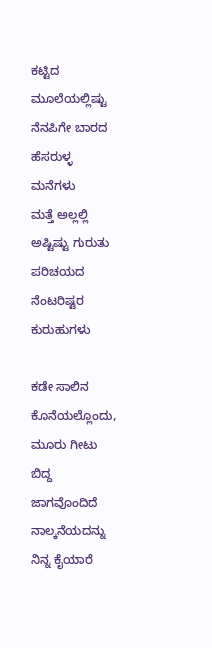ಕಟ್ಟಿದ ಮೂಲೆಯಲ್ಲಿಷ್ಟು
ನೆನಪಿಗೇ ಬಾರದ ಹೆಸರುಳ್ಳ ಮನೆಗಳು
ಮತ್ತೆ ಅಲ್ಲಲ್ಲಿ ಅಷ್ಟಿಷ್ಟು ಗುರುತು ಪರಿಚಯದ
ನೆಂಟರಿಷ್ಟರ ಕುರುಹುಗಳು

ಕಡೇ ಸಾಲಿನ ಕೊನೆಯಲ್ಲೊಂದು,
ಮೂರು ಗೀಟು ಬಿದ್ದ ಜಾಗವೊಂದಿದೆ
ನಾಲ್ಕನೆಯದನ್ನು ನಿನ್ನ ಕೈಯಾರೆ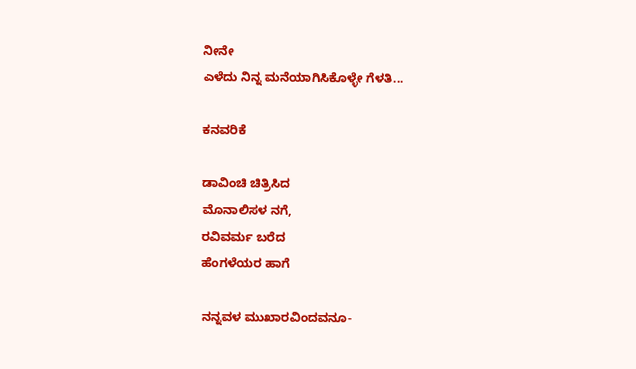ನೀನೇ
ಎಳೆದು ನಿನ್ನ ಮನೆಯಾಗಿಸಿಕೊಳ್ಳೇ ಗೆಳತಿ...

ಕನವರಿಕೆ

ಡಾವಿಂಚಿ ಚಿತ್ರಿಸಿದ
ಮೊನಾಲಿಸಳ ನಗೆ,
ರವಿವರ್ಮ ಬರೆದ
ಹೆಂಗಳೆಯರ ಹಾಗೆ

ನನ್ನವಳ ಮುಖಾರವಿಂದವನೂ-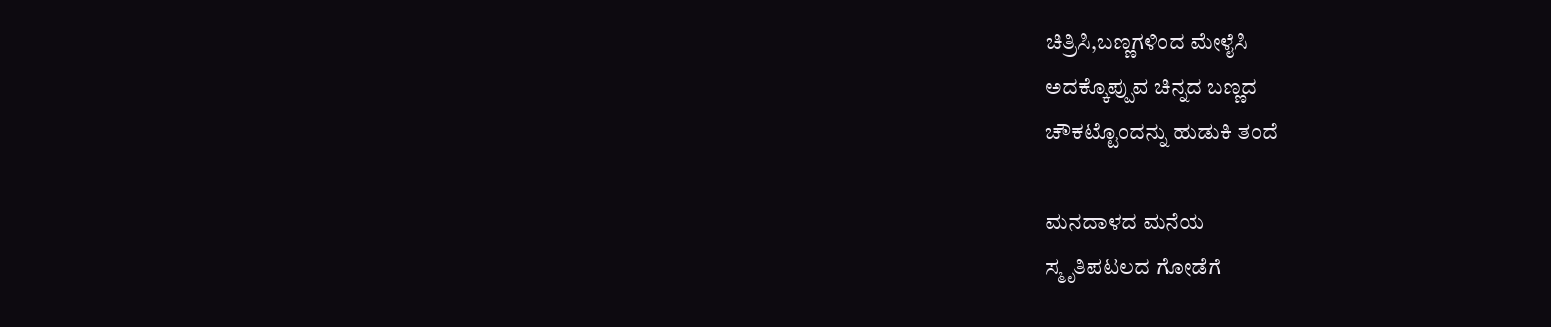ಚಿತ್ರಿಸಿ,ಬಣ್ಣಗಳಿಂದ ಮೇಳೈಸಿ
ಅದಕ್ಕೊಪ್ಪುವ ಚಿನ್ನದ ಬಣ್ಣದ
ಚೌಕಟ್ಟೊಂದನ್ನು ಹುಡುಕಿ ತಂದೆ

ಮನದಾಳದ ಮನೆಯ
ಸ್ಮೃತಿಪಟಲದ ಗೋಡೆಗೆ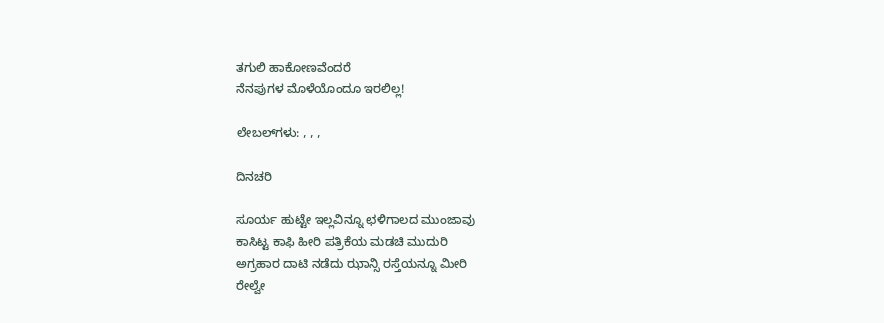ತಗುಲಿ ಹಾಕೋಣವೆಂದರೆ
ನೆನಪುಗಳ ಮೊಳೆಯೊಂದೂ ಇರಲಿಲ್ಲ!

ಲೇಬಲ್‌ಗಳು: , , ,

ದಿನಚರಿ

ಸೂರ್ಯ ಹುಟ್ಟೇ ಇಲ್ಲವಿನ್ನೂ ಛಳಿಗಾಲದ ಮುಂಜಾವು
ಕಾಸಿಟ್ಟ ಕಾಫಿ ಹೀರಿ ಪತ್ರಿಕೆಯ ಮಡಚಿ ಮುದುರಿ
ಅಗ್ರಹಾರ ದಾಟಿ ನಡೆದು ಝಾನ್ಸಿ ರಸ್ತೆಯನ್ನೂ ಮೀರಿ
ರೇಲ್ವೇ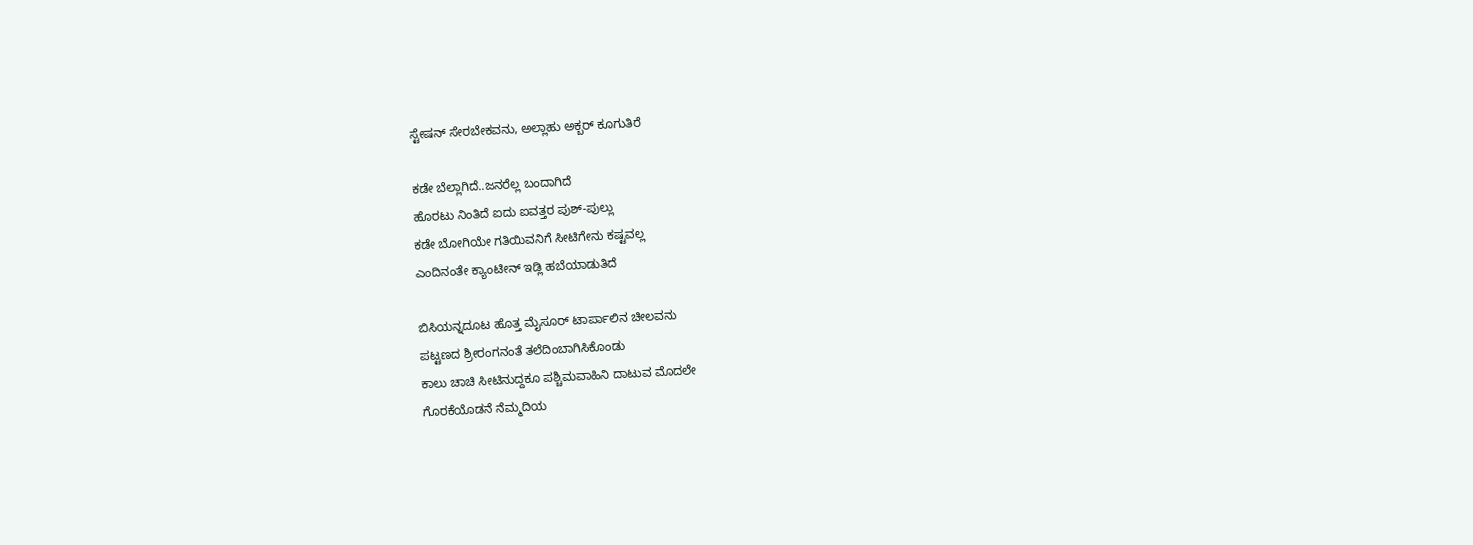ಸ್ಟೇಷನ್ ಸೇರಬೇಕವನು, ಅಲ್ಲಾಹು ಅಕ್ಬರ್ ಕೂಗುತಿರೆ

ಕಡೇ ಬೆಲ್ಲಾಗಿದೆ..ಜನರೆಲ್ಲ ಬಂದಾಗಿದೆ
ಹೊರಟು ನಿಂತಿದೆ ಐದು ಐವತ್ತರ ಪುಶ್-ಪುಲ್ಲು
ಕಡೇ ಬೋಗಿಯೇ ಗತಿಯಿವನಿಗೆ ಸೀಟಿಗೇನು ಕಷ್ಟವಲ್ಲ
ಎಂದಿನಂತೇ ಕ್ಯಾಂಟೀನ್ ಇಡ್ಲಿ ಹಬೆಯಾಡುತಿದೆ

ಬಿಸಿಯನ್ನದೂಟ ಹೊತ್ತ ಮೈಸೂರ್ ಟಾರ್ಪಾಲಿನ ಚೀಲವನು
ಪಟ್ಟಣದ ಶ್ರೀರಂಗನಂತೆ ತಲೆದಿಂಬಾಗಿಸಿಕೊಂಡು
ಕಾಲು ಚಾಚಿ ಸೀಟಿನುದ್ದಕೂ ಪಶ್ಚಿಮವಾಹಿನಿ ದಾಟುವ ಮೊದಲೇ
ಗೊರಕೆಯೊಡನೆ ನೆಮ್ಮದಿಯ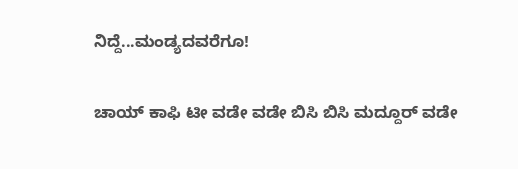ನಿದ್ದೆ...ಮಂಡ್ಯದವರೆಗೂ!

ಚಾಯ್ ಕಾಫಿ ಟೀ ವಡೇ ವಡೇ ಬಿಸಿ ಬಿಸಿ ಮದ್ದೂರ್ ವಡೇ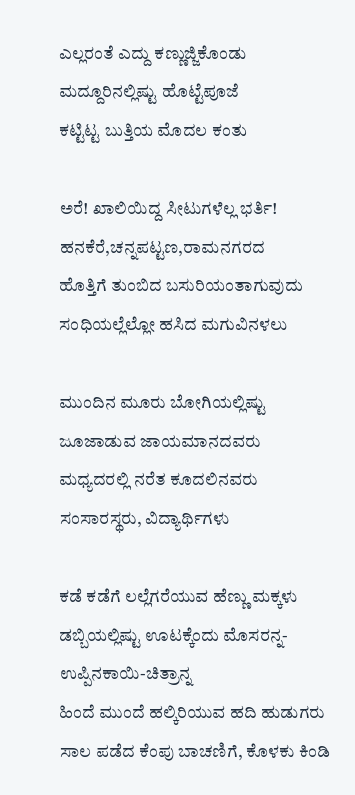ಎಲ್ಲರಂತೆ ಎದ್ದು ಕಣ್ಣುಜ್ಜಿಕೊಂಡು
ಮದ್ದೂರಿನಲ್ಲಿಷ್ಟು ಹೊಟ್ಟೆಪೂಜೆ
ಕಟ್ಟಿಟ್ಟ ಬುತ್ತಿಯ ಮೊದಲ ಕಂತು

ಅರೆ! ಖಾಲಿಯಿದ್ದ ಸೀಟುಗಳೆಲ್ಲ ಭರ್ತಿ!
ಹನಕೆರೆ,ಚನ್ನಪಟ್ಟಣ,ರಾಮನಗರದ
ಹೊತ್ತಿಗೆ ತುಂಬಿದ ಬಸುರಿಯಂತಾಗುವುದು
ಸಂಧಿಯಲ್ಲೆಲ್ಲೋ ಹಸಿದ ಮಗುವಿನಳಲು

ಮುಂದಿನ ಮೂರು ಬೋಗಿಯಲ್ಲಿಷ್ಟು
ಜೂಜಾಡುವ ಜಾಯಮಾನದವರು
ಮಧ್ಯದರಲ್ಲಿ ನರೆತ ಕೂದಲಿನವರು
ಸಂಸಾರಸ್ಥರು, ವಿದ್ಯಾರ್ಥಿಗಳು

ಕಡೆ ಕಡೆಗೆ ಲಲ್ಲೆಗರೆಯುವ ಹೆಣ್ಣು ಮಕ್ಕಳು
ಡಬ್ಬಿಯಲ್ಲಿಷ್ಟು ಊಟಕ್ಕೆಂದು ಮೊಸರನ್ನ-ಉಪ್ಪಿನಕಾಯಿ-ಚಿತ್ರಾನ್ನ
ಹಿಂದೆ ಮುಂದೆ ಹಲ್ಕಿರಿಯುವ ಹದಿ ಹುಡುಗರು
ಸಾಲ ಪಡೆದ ಕೆಂಪು ಬಾಚಣಿಗೆ, ಕೊಳಕು ಕಿಂಡಿ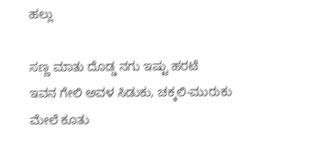ಹಲ್ಲು

ಸಣ್ಣ ಮಾತು ದೊಡ್ಡ ನಗು ಇಷ್ಟು ಹರಟೆ
ಇವನ ಗೇಲಿ ಅವಳ ಸಿಡುಕು, ಚಕ್ಕಲಿ-ಮುರುಕು
ಮೇಲೆ ಕೂತು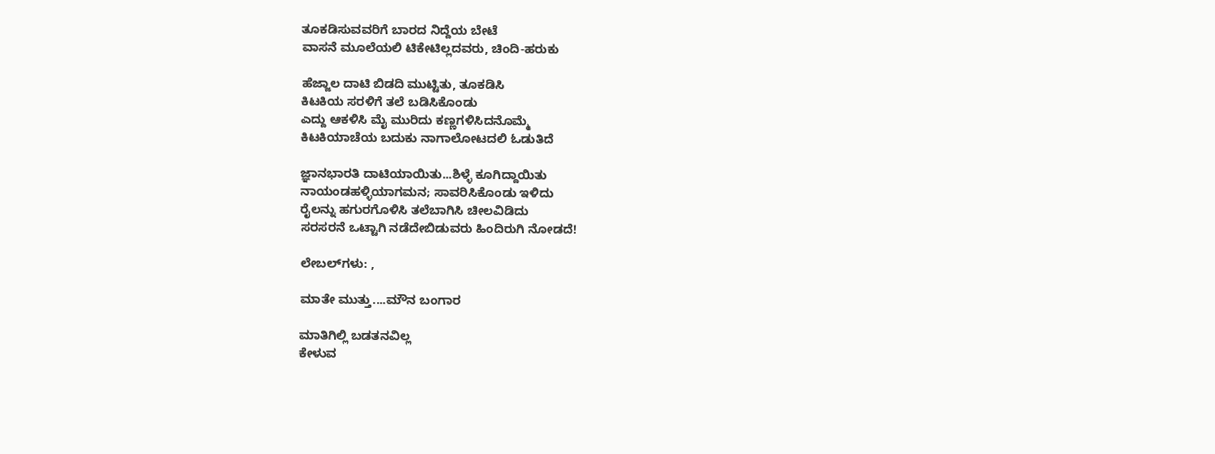ತೂಕಡಿಸುವವರಿಗೆ ಬಾರದ ನಿದ್ದೆಯ ಬೇಟೆ
ವಾಸನೆ ಮೂಲೆಯಲಿ ಟಿಕೇಟಿಲ್ಲದವರು, ಚಿಂದಿ-ಹರುಕು

ಹೆಜ್ಜಾಲ ದಾಟಿ ಬಿಡದಿ ಮುಟ್ಟಿತು, ತೂಕಡಿಸಿ
ಕಿಟಕಿಯ ಸರಳಿಗೆ ತಲೆ ಬಡಿಸಿಕೊಂಡು
ಎದ್ದು ಆಕಳಿಸಿ ಮೈ ಮುರಿದು ಕಣ್ಣಗಳಿಸಿದನೊಮ್ಮೆ
ಕಿಟಕಿಯಾಚೆಯ ಬದುಕು ನಾಗಾಲೋಟದಲಿ ಓಡುತಿದೆ

ಜ್ಞಾನಭಾರತಿ ದಾಟಿಯಾಯಿತು...ಶಿಳ್ಳೆ ಕೂಗಿದ್ದಾಯಿತು
ನಾಯಂಡಹಳ್ಳಿಯಾಗಮನ; ಸಾವರಿಸಿಕೊಂಡು ಇಳಿದು
ರೈಲನ್ನು ಹಗುರಗೊಳಿಸಿ ತಲೆಬಾಗಿಸಿ ಚೀಲವಿಡಿದು
ಸರಸರನೆ ಒಟ್ಟಾಗಿ ನಡೆದೇಬಿಡುವರು ಹಿಂದಿರುಗಿ ನೋಡದೆ!

ಲೇಬಲ್‌ಗಳು: ,

ಮಾತೇ ಮುತ್ತು....ಮೌನ ಬಂಗಾರ

ಮಾತಿಗಿಲ್ಲಿ ಬಡತನವಿಲ್ಲ
ಕೇಳುವ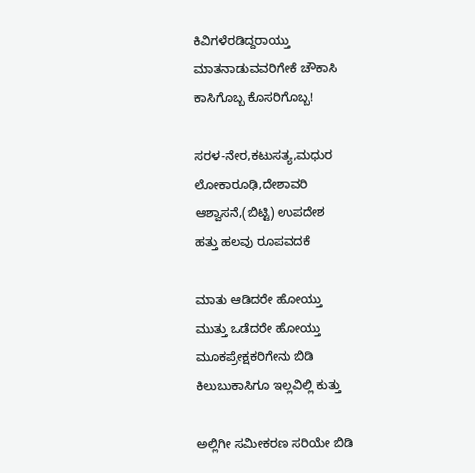ಕಿವಿಗಳೆರಡಿದ್ದರಾಯ್ತು
ಮಾತನಾಡುವವರಿಗೇಕೆ ಚೌಕಾಸಿ
ಕಾಸಿಗೊಬ್ಬ ಕೊಸರಿಗೊಬ್ಬ!

ಸರಳ-ನೇರ,ಕಟುಸತ್ಯ,ಮಧುರ
ಲೋಕಾರೂಢಿ,ದೇಶಾವರಿ
ಆಶ್ವಾಸನೆ,(ಬಿಟ್ಟಿ) ಉಪದೇಶ
ಹತ್ತು ಹಲವು ರೂಪವದಕೆ

ಮಾತು ಆಡಿದರೇ ಹೋಯ್ತು
ಮುತ್ತು ಒಡೆದರೇ ಹೋಯ್ತು
ಮೂಕಪ್ರೇಕ್ಷಕರಿಗೇನು ಬಿಡಿ
ಕಿಲುಬುಕಾಸಿಗೂ ಇಲ್ಲವಿಲ್ಲಿ ಕುತ್ತು

ಅಲ್ಲಿಗೀ ಸಮೀಕರಣ ಸರಿಯೇ ಬಿಡಿ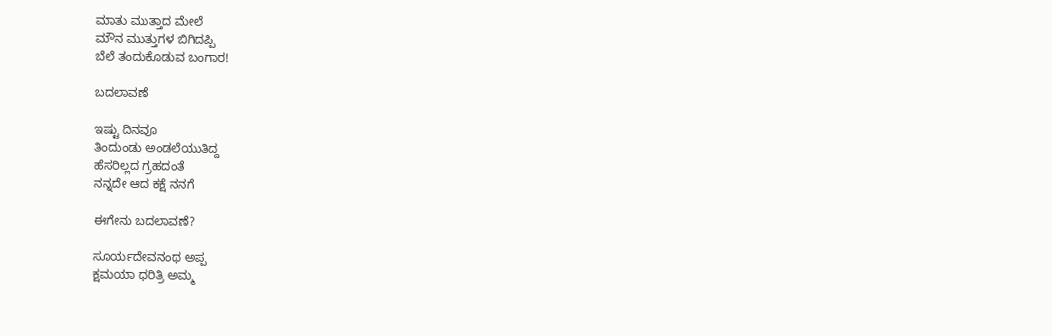ಮಾತು ಮುತ್ತಾದ ಮೇಲೆ
ಮೌನ ಮುತ್ತುಗಳ ಬಿಗಿದಪ್ಪಿ
ಬೆಲೆ ತಂದುಕೊಡುವ ಬಂಗಾರ!

ಬದಲಾವಣೆ

ಇಷ್ಟು ದಿನವೂ
ತಿಂದುಂಡು ಅಂಡಲೆಯುತಿದ್ದ
ಹೆಸರಿಲ್ಲದ ಗ್ರಹದಂತೆ
ನನ್ನದೇ ಆದ ಕಕ್ಷೆ ನನಗೆ

ಈಗೇನು ಬದಲಾವಣೆ?

ಸೂರ್ಯದೇವನಂಥ ಅಪ್ಪ
ಕ್ಷಮಯಾ ಧರಿತ್ರಿ ಅಮ್ಮ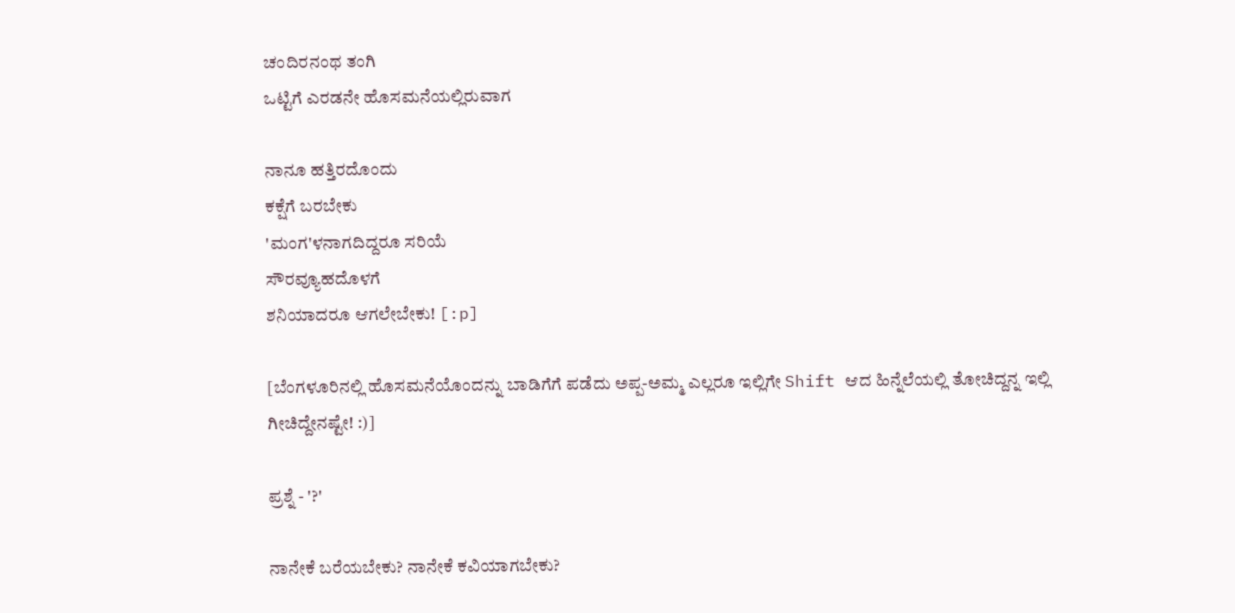ಚಂದಿರನಂಥ ತಂಗಿ
ಒಟ್ಟಿಗೆ ಎರಡನೇ ಹೊಸಮನೆಯಲ್ಲಿರುವಾಗ

ನಾನೂ ಹತ್ತಿರದೊಂದು
ಕಕ್ಷೆಗೆ ಬರಬೇಕು
'ಮಂಗ'ಳನಾಗದಿದ್ದರೂ ಸರಿಯೆ
ಸೌರವ್ಯೂಹದೊಳಗೆ
ಶನಿಯಾದರೂ ಆಗಲೇಬೇಕು! [:p]

[ಬೆಂಗಳೂರಿನಲ್ಲಿ ಹೊಸಮನೆಯೊಂದನ್ನು ಬಾಡಿಗೆಗೆ ಪಡೆದು ಅಪ್ಪ-ಅಮ್ಮ ಎಲ್ಲರೂ ಇಲ್ಲಿಗೇ Shift ಆದ ಹಿನ್ನೆಲೆಯಲ್ಲಿ ತೋಚಿದ್ದನ್ನ ಇಲ್ಲಿ ಗೀಚಿದ್ದೇನಷ್ಟೇ! :)]

ಪ್ರಶ್ನೆ - '?'

ನಾನೇಕೆ ಬರೆಯಬೇಕು? ನಾನೇಕೆ ಕವಿಯಾಗಬೇಕು?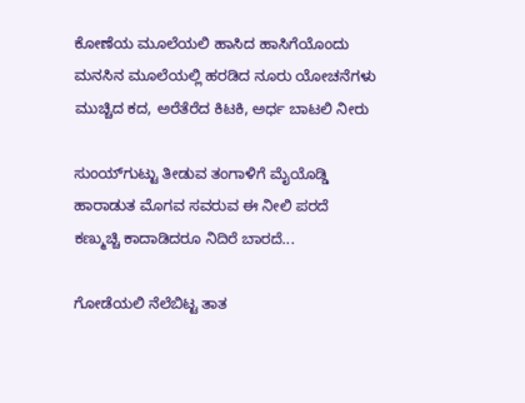ಕೋಣೆಯ ಮೂಲೆಯಲಿ ಹಾಸಿದ ಹಾಸಿಗೆಯೊಂದು
ಮನಸಿನ ಮೂಲೆಯಲ್ಲಿ ಹರಡಿದ ನೂರು ಯೋಚನೆಗಳು
ಮುಚ್ಚಿದ ಕದ, ಅರೆತೆರೆದ ಕಿಟಕಿ, ಅರ್ಧ ಬಾಟಲಿ ನೀರು

ಸುಂಯ್‍ಗುಟ್ಟು ತೀಡುವ ತಂಗಾಳಿಗೆ ಮೈಯೊಡ್ಡಿ
ಹಾರಾಡುತ ಮೊಗವ ಸವರುವ ಈ ನೀಲಿ ಪರದೆ
ಕಣ್ಮುಚ್ಚಿ ಕಾದಾಡಿದರೂ ನಿದಿರೆ ಬಾರದೆ...

ಗೋಡೆಯಲಿ ನೆಲೆಬಿಟ್ಟ ತಾತ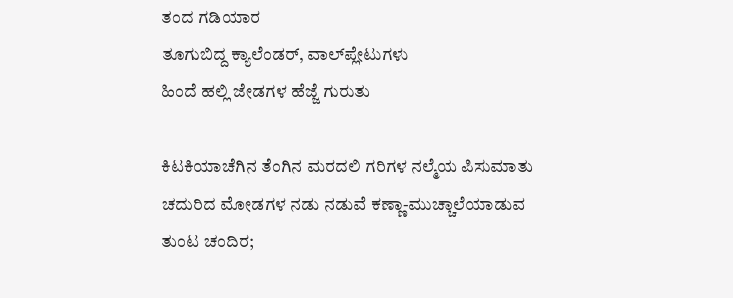ತಂದ ಗಡಿಯಾರ
ತೂಗುಬಿದ್ದ ಕ್ಯಾಲೆಂಡರ್, ವಾಲ್‍ಪ್ಲೇಟುಗಳು
ಹಿಂದೆ ಹಲ್ಲಿ ಜೇಡಗಳ ಹೆಜ್ಜೆ ಗುರುತು

ಕಿಟಕಿಯಾಚೆಗಿನ ತೆಂಗಿನ ಮರದಲಿ ಗರಿಗಳ ನಲ್ಮೆಯ ಪಿಸುಮಾತು
ಚದುರಿದ ಮೋಡಗಳ ನಡು ನಡುವೆ ಕಣ್ಣಾ-ಮುಚ್ಚಾಲೆಯಾಡುವ
ತುಂಟ ಚಂದಿರ;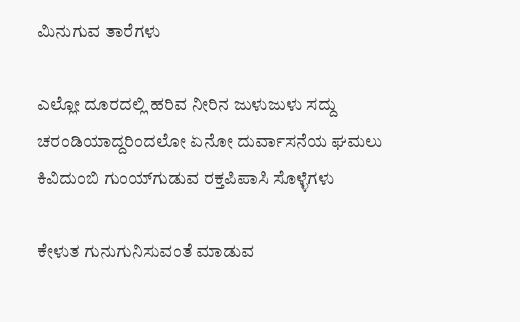ಮಿನುಗುವ ತಾರೆಗಳು

ಎಲ್ಲೋ ದೂರದಲ್ಲಿ ಹರಿವ ನೀರಿನ ಜುಳುಜುಳು ಸದ್ದು
ಚರಂಡಿಯಾದ್ದರಿಂದಲೋ ಏನೋ ದುರ್ವಾಸನೆಯ ಘಮಲು
ಕಿವಿದುಂಬಿ ಗುಂಯ್‍ಗುಡುವ ರಕ್ತಪಿಪಾಸಿ ಸೊಳ್ಳೆಗಳು

ಕೇಳುತ ಗುನುಗುನಿಸುವಂತೆ ಮಾಡುವ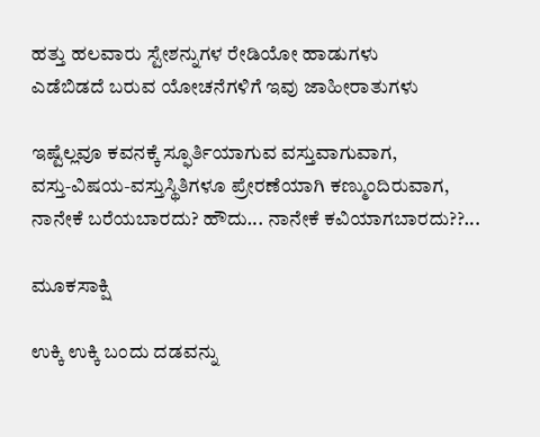ಹತ್ತು ಹಲವಾರು ಸ್ಟೇಶನ್ನುಗಳ ರೇಡಿಯೋ ಹಾಡುಗಳು
ಎಡೆಬಿಡದೆ ಬರುವ ಯೋಚನೆಗಳಿಗೆ ಇವು ಜಾಹೀರಾತುಗಳು

ಇಷ್ಟೆಲ್ಲವೂ ಕವನಕ್ಕೆ ಸ್ಫೂರ್ತಿಯಾಗುವ ವಸ್ತುವಾಗುವಾಗ,
ವಸ್ತು-ವಿಷಯ-ವಸ್ತುಸ್ಥಿತಿಗಳೂ ಪ್ರೇರಣೆಯಾಗಿ ಕಣ್ಮುಂದಿರುವಾಗ,
ನಾನೇಕೆ ಬರೆಯಬಾರದು? ಹೌದು... ನಾನೇಕೆ ಕವಿಯಾಗಬಾರದು??...

ಮೂಕಸಾಕ್ಷಿ

ಉಕ್ಕಿ ಉಕ್ಕಿ ಬಂದು ದಡವನ್ನು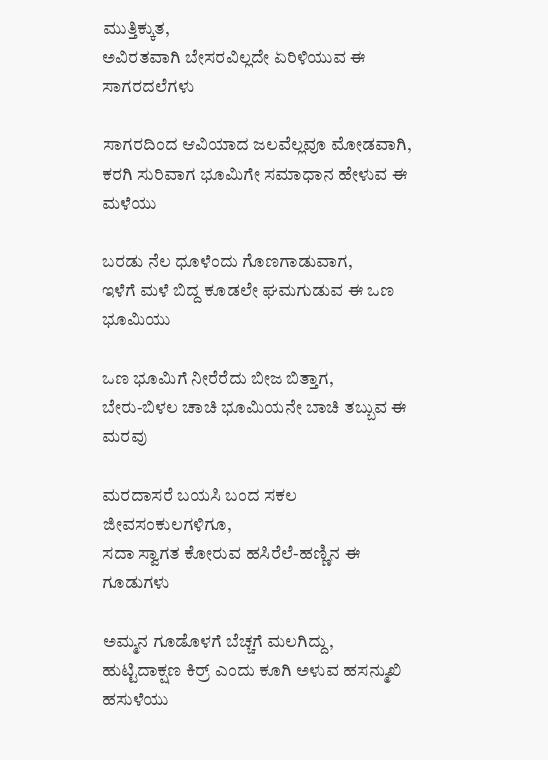ಮುತ್ತಿಕ್ಕುತ,
ಅವಿರತವಾಗಿ ಬೇಸರವಿಲ್ಲದೇ ಏರಿಳಿಯುವ ಈ ಸಾಗರದಲೆಗಳು

ಸಾಗರದಿಂದ ಆವಿಯಾದ ಜಲವೆಲ್ಲವೂ ಮೋಡವಾಗಿ,
ಕರಗಿ ಸುರಿವಾಗ ಭೂಮಿಗೇ ಸಮಾಧಾನ ಹೇಳುವ ಈ ಮಳೆಯು

ಬರಡು ನೆಲ ಧೂಳೆಂದು ಗೊಣಗಾಡುವಾಗ,
ಇಳೆಗೆ ಮಳೆ ಬಿದ್ದ ಕೂಡಲೇ ಘಮಗುಡುವ ಈ ಒಣ ಭೂಮಿಯು

ಒಣ ಭೂಮಿಗೆ ನೀರೆರೆದು ಬೀಜ ಬಿತ್ತಾಗ,
ಬೇರು-ಬಿಳಲ ಚಾಚಿ ಭೂಮಿಯನೇ ಬಾಚಿ ತಬ್ಬುವ ಈ ಮರವು

ಮರದಾಸರೆ ಬಯಸಿ ಬಂದ ಸಕಲ ಜೀವಸಂಕುಲಗಳಿಗೂ,
ಸದಾ ಸ್ವಾಗತ ಕೋರುವ ಹಸಿರೆಲೆ-ಹಣ್ಣಿನ ಈ ಗೂಡುಗಳು

ಅಮ್ಮನ ಗೂಡೊಳಗೆ ಬೆಚ್ಚಗೆ ಮಲಗಿದ್ದು,
ಹುಟ್ಟಿದಾಕ್ಷಣ ಕಿರ್ರ್ ಎಂದು ಕೂಗಿ ಅಳುವ ಹಸನ್ಮುಖಿ ಹಸುಳೆಯು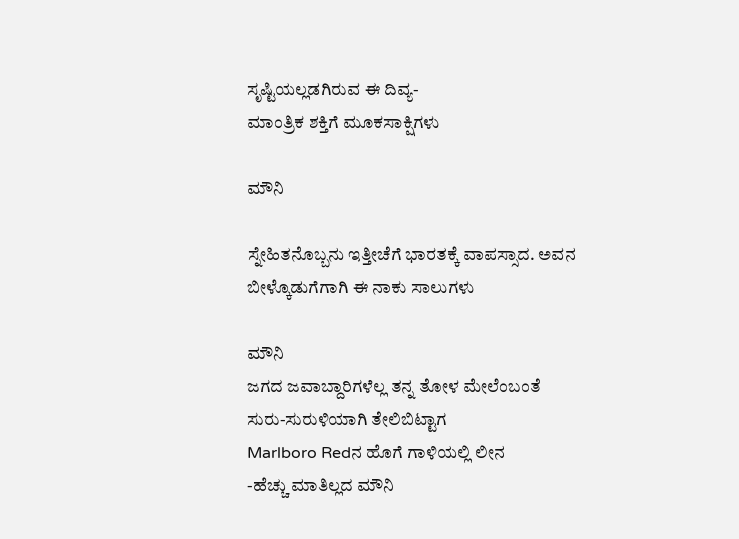ಸೃಷ್ಟಿಯಲ್ಲಡಗಿರುವ ಈ ದಿವ್ಯ-
ಮಾಂತ್ರಿಕ ಶಕ್ತಿಗೆ ಮೂಕಸಾಕ್ಷಿಗಳು

ಮೌನಿ

ಸ್ನೇಹಿತನೊಬ್ಬನು ಇತ್ತೀಚೆಗೆ ಭಾರತಕ್ಕೆ ವಾಪಸ್ಸಾದ. ಅವನ ಬೀಳ್ಕೊಡುಗೆಗಾಗಿ ಈ ನಾಕು ಸಾಲುಗಳು

ಮೌನಿ
ಜಗದ ಜವಾಬ್ದಾರಿಗಳೆಲ್ಲ ತನ್ನ ತೋಳ ಮೇಲೆಂಬಂತೆ
ಸುರು-ಸುರುಳಿಯಾಗಿ ತೇಲಿಬಿಟ್ಟಾಗ
Marlboro Redನ ಹೊಗೆ ಗಾಳಿಯಲ್ಲಿ ಲೀನ
-ಹೆಚ್ಚು ಮಾತಿಲ್ಲದ ಮೌನಿ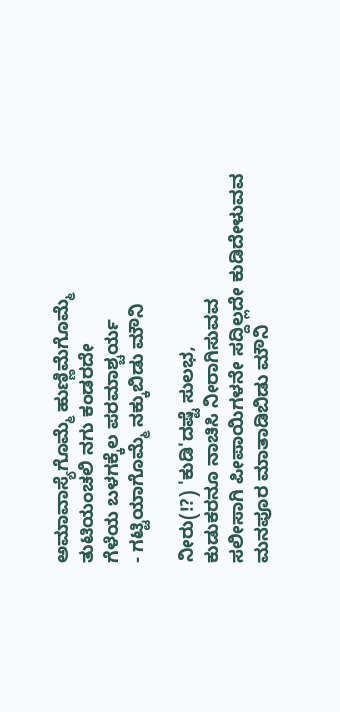ಅಮಾವಾಸ್ಯೆಗೊಮ್ಮೆ ಹುಣ್ಣಿಮೆಗೊಮ್ಮೆ
ತುಟಿಯಂಚಲಿ ನಗು ಕಂಡರದೇ
ಗೆಳೆಯ ಬಳಗಕ್ಕೆಲ ಪರಮಾಶ್ಚರ್ಯ
- ಗಟ್ಟಿಯಾಗೊಮ್ಮೆ ನಕ್ಕುಬಿಡು ಮೌನಿ

ನೀರು(!?) 'ಕುಡಿ'ದಷ್ಟೆ ಸುಲಭ,
ಕುಡುಕರನೂ ನಾಚಿಸಿ ನೀರಾಗಿಸುವವ
ಸಲೀಸಾಗಿ ಪೀಪಾಯಿಗಳನೇ ಸದ್ದಿಲ್ಲದೇ ಕುಡಿದೇಳುವವ
ಮನಪೂರ ಮಾತಾಡಿಬಿಡು ಮೌನಿ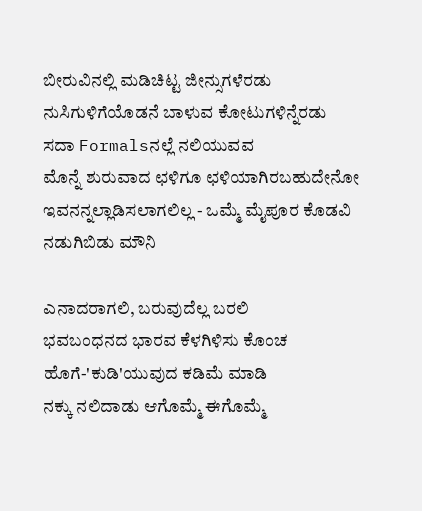ಬೀರುವಿನಲ್ಲಿ ಮಡಿಚಿಟ್ಟ ಜೀನ್ಸುಗಳೆರಡು
ನುಸಿಗುಳಿಗೆಯೊಡನೆ ಬಾಳುವ ಕೋಟುಗಳಿನ್ನೆರಡು
ಸದಾ Formalsನಲ್ಲೆ ನಲಿಯುವವ
ಮೊನ್ನೆ ಶುರುವಾದ ಛಳಿಗೂ ಛಳಿಯಾಗಿರಬಹುದೇನೋ
ಇವನನ್ನಲ್ಲಾಡಿಸಲಾಗಲಿಲ್ಲ - ಒಮ್ಮೆ ಮೈಪೂರ ಕೊಡವಿ ನಡುಗಿಬಿಡು ಮೌನಿ

ಎನಾದರಾಗಲಿ, ಬರುವುದೆಲ್ಲ ಬರಲಿ
ಭವಬಂಧನದ ಭಾರವ ಕೆಳಗಿಳಿಸು ಕೊಂಚ
ಹೊಗೆ-'ಕುಡಿ'ಯುವುದ ಕಡಿಮೆ ಮಾಡಿ
ನಕ್ಕು ನಲಿದಾಡು ಆಗೊಮ್ಮೆ ಈಗೊಮ್ಮೆ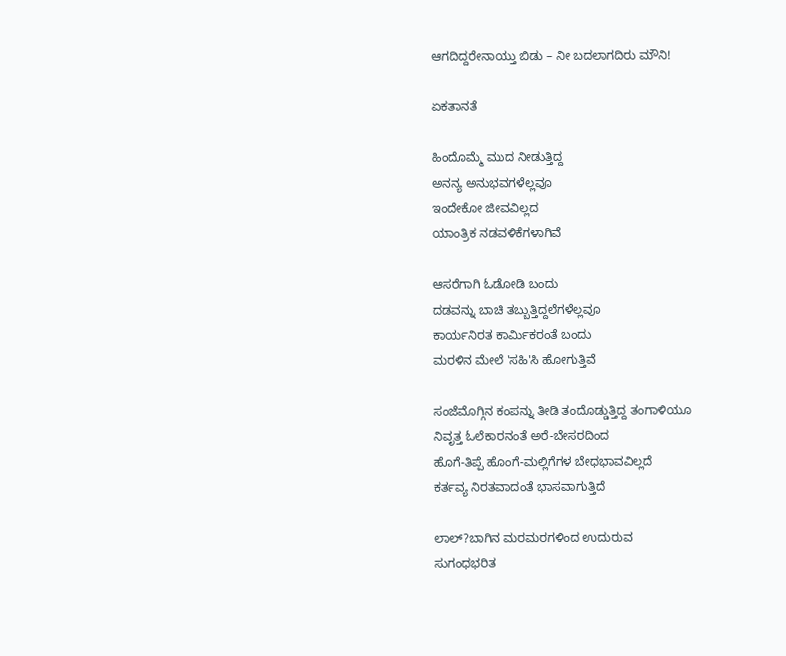ಆಗದಿದ್ದರೇನಾಯ್ತು ಬಿಡು – ನೀ ಬದಲಾಗದಿರು ಮೌನಿ!

ಏಕತಾನತೆ

ಹಿಂದೊಮ್ಮೆ ಮುದ ನೀಡುತ್ತಿದ್ದ
ಅನನ್ಯ ಅನುಭವಗಳೆಲ್ಲವೂ
ಇಂದೇಕೋ ಜೀವವಿಲ್ಲದ
ಯಾಂತ್ರಿಕ ನಡವಳಿಕೆಗಳಾಗಿವೆ

ಆಸರೆಗಾಗಿ ಓಡೋಡಿ ಬಂದು
ದಡವನ್ನು ಬಾಚಿ ತಬ್ಬುತ್ತಿದ್ದಲೆಗಳೆಲ್ಲವೂ
ಕಾರ್ಯನಿರತ ಕಾರ್ಮಿಕರಂತೆ ಬಂದು
ಮರಳಿನ ಮೇಲೆ 'ಸಹಿ'ಸಿ ಹೋಗುತ್ತಿವೆ

ಸಂಜೆಮೊಗ್ಗಿನ ಕಂಪನ್ನು ತೀಡಿ ತಂದೊಡ್ಡುತ್ತಿದ್ದ ತಂಗಾಳಿಯೂ
ನಿವೃತ್ತ ಓಲೆಕಾರನಂತೆ ಅರೆ-ಬೇಸರದಿಂದ
ಹೊಗೆ-ತಿಪ್ಪೆ ಹೊಂಗೆ-ಮಲ್ಲಿಗೆಗಳ ಬೇಧಭಾವವಿಲ್ಲದೆ
ಕರ್ತವ್ಯ ನಿರತವಾದಂತೆ ಭಾಸವಾಗುತ್ತಿದೆ

ಲಾಲ್?ಬಾಗಿನ ಮರಮರಗಳಿಂದ ಉದುರುವ
ಸುಗಂಧಭರಿತ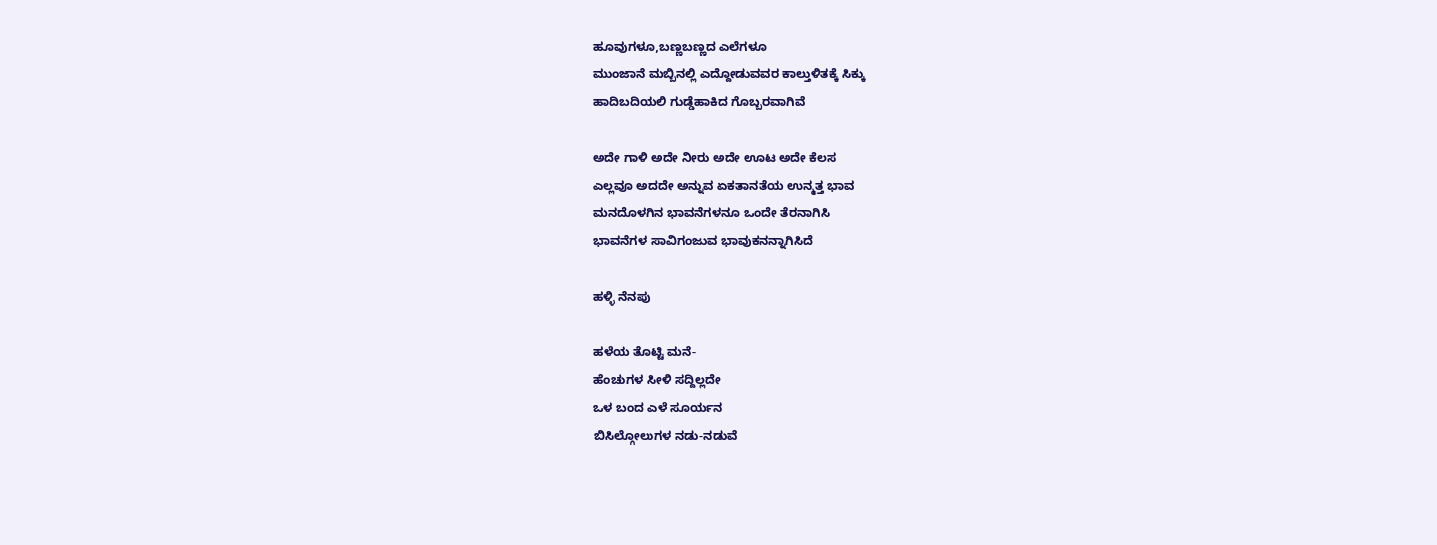ಹೂವುಗಳೂ,ಬಣ್ಣಬಣ್ಣದ ಎಲೆಗಳೂ
ಮುಂಜಾನೆ ಮಬ್ಬಿನಲ್ಲಿ ಎದ್ದೋಡುವವರ ಕಾಲ್ತುಳಿತಕ್ಕೆ ಸಿಕ್ಕು
ಹಾದಿಬದಿಯಲಿ ಗುಡ್ಡೆಹಾಕಿದ ಗೊಬ್ಬರವಾಗಿವೆ

ಅದೇ ಗಾಳಿ ಅದೇ ನೀರು ಅದೇ ಊಟ ಅದೇ ಕೆಲಸ
ಎಲ್ಲವೂ ಅದದೇ ಅನ್ನುವ ಏಕತಾನತೆಯ ಉನ್ಮತ್ತ ಭಾವ
ಮನದೊಳಗಿನ ಭಾವನೆಗಳನೂ ಒಂದೇ ತೆರನಾಗಿಸಿ
ಭಾವನೆಗಳ ಸಾವಿಗಂಜುವ ಭಾವುಕನನ್ನಾಗಿಸಿದೆ

ಹಳ್ಳಿ ನೆನಪು

ಹಳೆಯ ತೊಟ್ಟಿ ಮನೆ-
ಹೆಂಚುಗಳ ಸೀಳಿ ಸದ್ದಿಲ್ಲದೇ
ಒಳ ಬಂದ ಎಳೆ ಸೂರ್ಯನ
ಬಿಸಿಲ್ಗೋಲುಗಳ ನಡು-ನಡುವೆ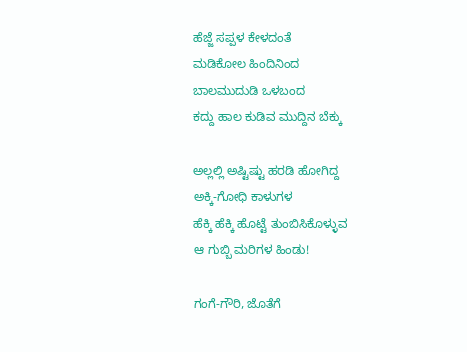ಹೆಜ್ಜೆ ಸಪ್ಪಳ ಕೇಳದಂತೆ
ಮಡಿಕೋಲ ಹಿಂದಿನಿಂದ
ಬಾಲಮುದುಡಿ ಒಳಬಂದ
ಕದ್ದು ಹಾಲ ಕುಡಿವ ಮುದ್ದಿನ ಬೆಕ್ಕು

ಅಲ್ಲಲ್ಲಿ ಅಷ್ಟಿಷ್ಟು ಹರಡಿ ಹೋಗಿದ್ದ
ಅಕ್ಕಿ-ಗೋಧಿ ಕಾಳುಗಳ
ಹೆಕ್ಕಿ ಹೆಕ್ಕಿ ಹೊಟ್ಟೆ ತುಂಬಿಸಿಕೊಳ್ಳುವ
ಆ ಗುಬ್ಬಿ ಮರಿಗಳ ಹಿಂಡು!

ಗಂಗೆ-ಗೌರಿ, ಜೊತೆಗೆ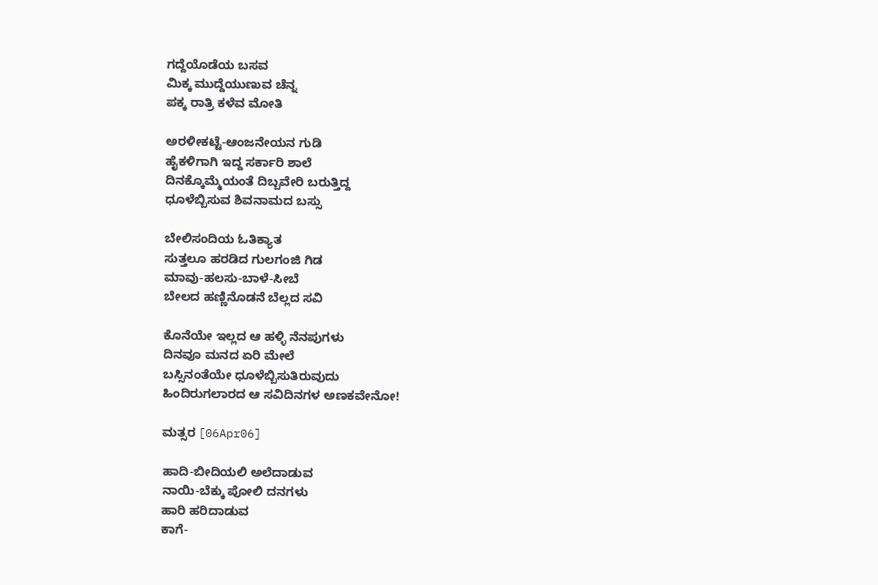ಗದ್ದೆಯೊಡೆಯ ಬಸವ
ಮಿಕ್ಕ ಮುದ್ದೆಯುಣುವ ಚೆನ್ನ
ಪಕ್ಕ ರಾತ್ರಿ ಕಳೆವ ಮೋತಿ

ಅರಳೀಕಟ್ಟೆ-ಆಂಜನೇಯನ ಗುಡಿ
ಹೈಕಳಿಗಾಗಿ ಇದ್ದ ಸರ್ಕಾರಿ ಶಾಲೆ
ದಿನಕ್ಕೊಮ್ಮೆಯಂತೆ ದಿಬ್ಬವೇರಿ ಬರುತ್ತಿದ್ದ
ಧೂಳೆಬ್ಬಿಸುವ ಶಿವನಾಮದ ಬಸ್ಸು

ಬೇಲಿಸಂದಿಯ ಓತಿಕ್ಯಾತ
ಸುತ್ತಲೂ ಹರಡಿದ ಗುಲಗಂಜಿ ಗಿಡ
ಮಾವು-ಹಲಸು-ಬಾಳೆ-ಸೀಬೆ
ಬೇಲದ ಹಣ್ಣಿನೊಡನೆ ಬೆಲ್ಲದ ಸವಿ

ಕೊನೆಯೇ ಇಲ್ಲದ ಆ ಹಳ್ಳಿ ನೆನಪುಗಳು
ದಿನವೂ ಮನದ ಏರಿ ಮೇಲೆ
ಬಸ್ಸಿನಂತೆಯೇ ಧೂಳೆಬ್ಬಿಸುತಿರುವುದು
ಹಿಂದಿರುಗಲಾರದ ಆ ಸವಿದಿನಗಳ ಅಣಕವೇನೋ!

ಮತ್ಸರ [06Apr06]

ಹಾದಿ-ಬೀದಿಯಲಿ ಅಲೆದಾಡುವ
ನಾಯಿ-ಬೆಕ್ಕು ಪೋಲಿ ದನಗಳು
ಹಾರಿ ಹರಿದಾಡುವ
ಕಾಗೆ-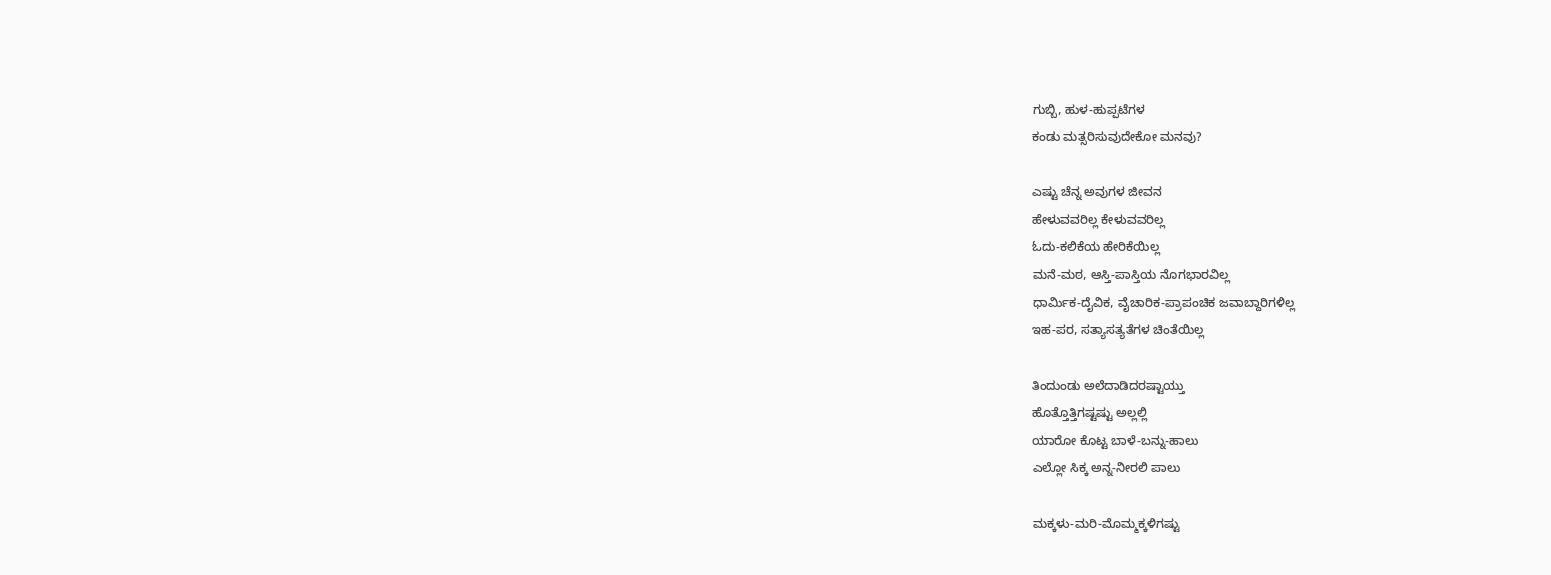ಗುಬ್ಬಿ, ಹುಳ-ಹುಪ್ಪಟೆಗಳ
ಕಂಡು ಮತ್ಸರಿಸುವುದೇಕೋ ಮನವು?

ಎಷ್ಟು ಚೆನ್ನ ಅವುಗಳ ಜೀವನ
ಹೇಳುವವರಿಲ್ಲ ಕೇಳುವವರಿಲ್ಲ
ಓದು-ಕಲಿಕೆಯ ಹೇರಿಕೆಯಿಲ್ಲ
ಮನೆ-ಮಠ, ಆಸ್ತಿ-ಪಾಸ್ತಿಯ ನೊಗಭಾರವಿಲ್ಲ
ಧಾರ್ಮಿಕ-ದೈವಿಕ, ವೈಚಾರಿಕ-ಪ್ರಾಪಂಚಿಕ ಜವಾಬ್ದಾರಿಗಳಿಲ್ಲ
ಇಹ-ಪರ, ಸತ್ಯಾಸತ್ಯತೆಗಳ ಚಿಂತೆಯಿಲ್ಲ

ತಿಂದುಂಡು ಅಲೆದಾಡಿದರಷ್ಟಾಯ್ತು
ಹೊತ್ತೊತ್ತಿಗಷ್ಟಷ್ಟು ಅಲ್ಲಲ್ಲಿ
ಯಾರೋ ಕೊಟ್ಟ ಬಾಳೆ-ಬನ್ನು-ಹಾಲು
ಎಲ್ಲೋ ಸಿಕ್ಕ ಅನ್ನ-ನೀರಲಿ ಪಾಲು

ಮಕ್ಕಳು-ಮರಿ-ಮೊಮ್ಮಕ್ಕಳಿಗಷ್ಟು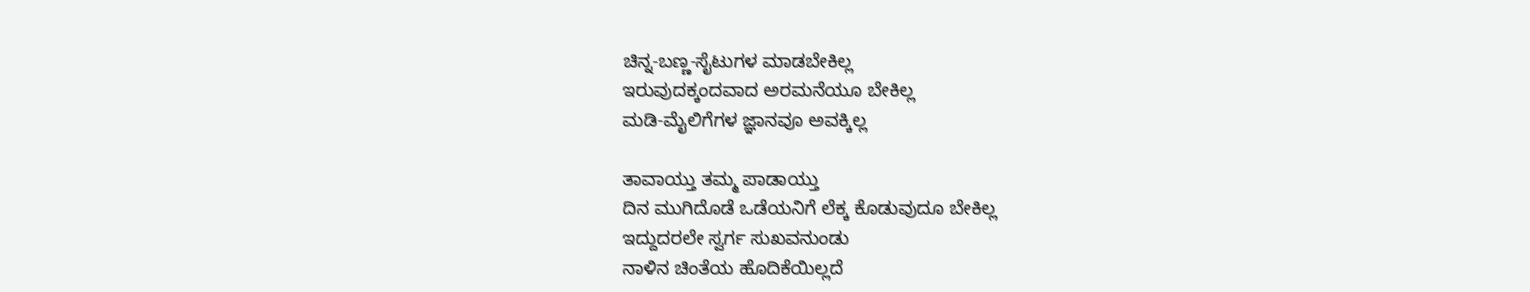ಚಿನ್ನ-ಬಣ್ಣ-ಸೈಟುಗಳ ಮಾಡಬೇಕಿಲ್ಲ
ಇರುವುದಕ್ಕಂದವಾದ ಅರಮನೆಯೂ ಬೇಕಿಲ್ಲ
ಮಡಿ-ಮೈಲಿಗೆಗಳ ಜ್ಞಾನವೂ ಅವಕ್ಕಿಲ್ಲ

ತಾವಾಯ್ತು ತಮ್ಮ ಪಾಡಾಯ್ತು
ದಿನ ಮುಗಿದೊಡೆ ಒಡೆಯನಿಗೆ ಲೆಕ್ಕ ಕೊಡುವುದೂ ಬೇಕಿಲ್ಲ
ಇದ್ದುದರಲೇ ಸ್ವರ್ಗ ಸುಖವನುಂಡು
ನಾಳಿನ ಚಿಂತೆಯ ಹೊದಿಕೆಯಿಲ್ಲದೆ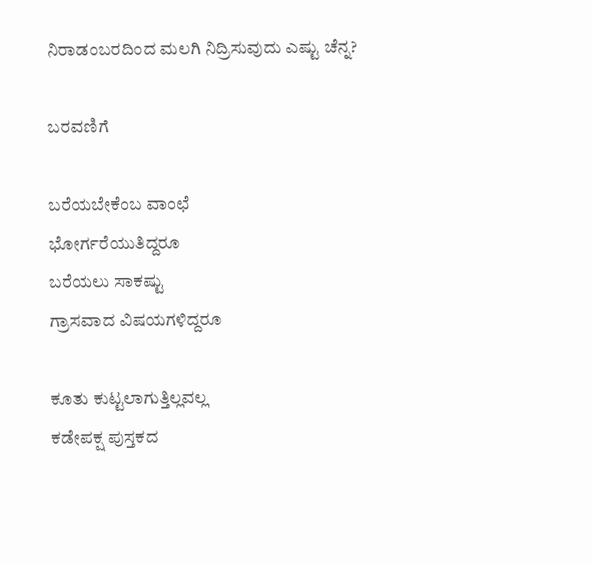ನಿರಾಡಂಬರದಿಂದ ಮಲಗಿ ನಿದ್ರಿಸುವುದು ಎಷ್ಟು ಚೆನ್ನ?

ಬರವಣಿಗೆ

ಬರೆಯಬೇಕೆಂಬ ವಾಂಛೆ
ಭೋರ್ಗರೆಯುತಿದ್ದರೂ
ಬರೆಯಲು ಸಾಕಷ್ಟು
ಗ್ರಾಸವಾದ ವಿಷಯಗಳಿದ್ದರೂ

ಕೂತು ಕುಟ್ಟಲಾಗುತ್ತಿಲ್ಲವಲ್ಲ
ಕಡೇಪಕ್ಷ ಪುಸ್ತಕದ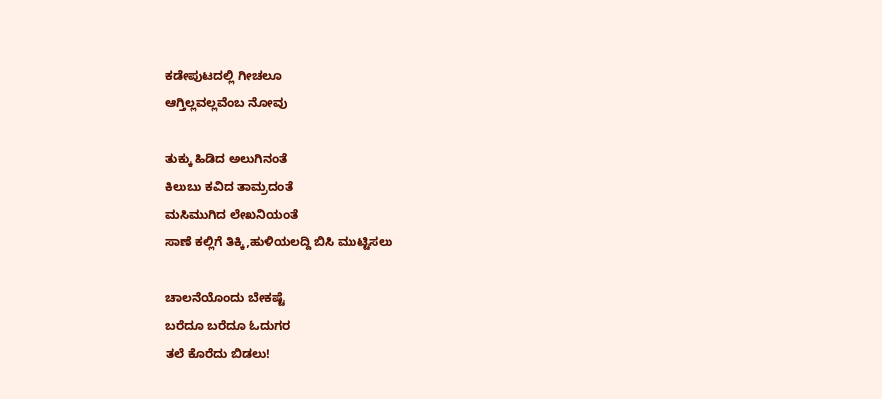ಕಡೇಪುಟದಲ್ಲಿ ಗೀಚಲೂ
ಆಗ್ತಿಲ್ಲವಲ್ಲವೆಂಬ ನೋವು

ತುಕ್ಕು ಹಿಡಿದ ಅಲುಗಿನಂತೆ
ಕಿಲುಬು ಕವಿದ ತಾಮ್ರದಂತೆ
ಮಸಿಮುಗಿದ ಲೇಖನಿಯಂತೆ
ಸಾಣೆ ಕಲ್ಲಿಗೆ ತಿಕ್ಕಿ,ಹುಳಿಯಲದ್ದಿ ಬಿಸಿ ಮುಟ್ಟಿಸಲು

ಚಾಲನೆಯೊಂದು ಬೇಕಷ್ಟೆ
ಬರೆದೂ ಬರೆದೂ ಓದುಗರ
ತಲೆ ಕೊರೆದು ಬಿಡಲು!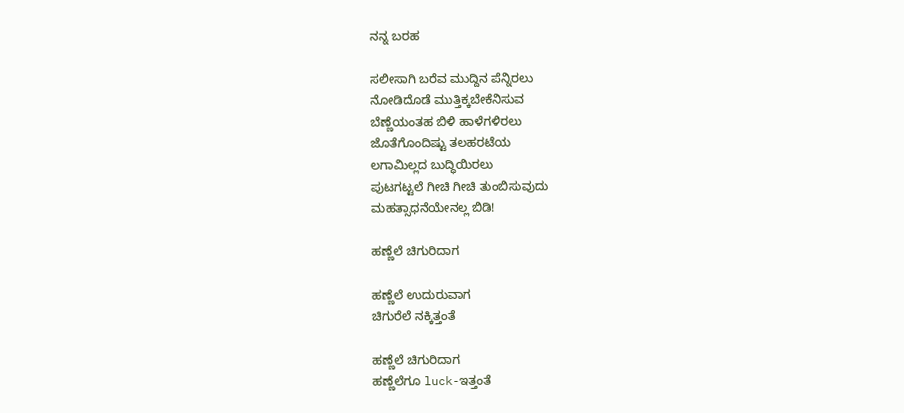ನನ್ನ ಬರಹ

ಸಲೀಸಾಗಿ ಬರೆವ ಮುದ್ದಿನ ಪೆನ್ನಿರಲು
ನೋಡಿದೊಡೆ ಮುತ್ತಿಕ್ಕಬೇಕೆನಿಸುವ
ಬೆಣ್ಣೆಯಂತಹ ಬಿಳಿ ಹಾಳೆಗಳಿರಲು
ಜೊತೆಗೊಂದಿಷ್ಟು ತಲಹರಟೆಯ
ಲಗಾಮಿಲ್ಲದ ಬುದ್ಧಿಯಿರಲು
ಪುಟಗಟ್ಟಲೆ ಗೀಚಿ ಗೀಚಿ ತುಂಬಿಸುವುದು
ಮಹತ್ಸಾಧನೆಯೇನಲ್ಲ ಬಿಡಿ!

ಹಣ್ಣೆಲೆ ಚಿಗುರಿದಾಗ

ಹಣ್ಣೆಲೆ ಉದುರುವಾಗ
ಚಿಗುರೆಲೆ ನಕ್ಕಿತ್ತಂತೆ

ಹಣ್ಣೆಲೆ ಚಿಗುರಿದಾಗ
ಹಣ್ಣೆಲೆಗೂ luck-ಇತ್ತಂತೆ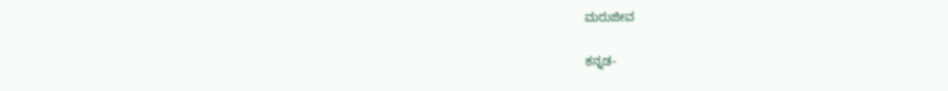ಮರುಜೀವ

ಕನ್ನಡ-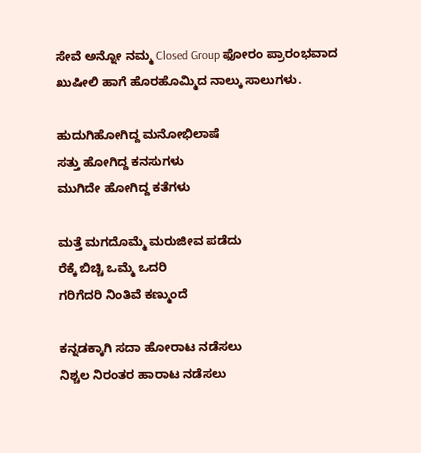ಸೇವೆ ಅನ್ನೋ ನಮ್ಮ Closed Group ಫೋರಂ ಪ್ರಾರಂಭವಾದ ಖುಷೀಲಿ ಹಾಗೆ ಹೊರಹೊಮ್ಮಿದ ನಾಲ್ಕು ಸಾಲುಗಳು.

ಹುದುಗಿಹೋಗಿದ್ದ ಮನೋಭಿಲಾಷೆ
ಸತ್ತು ಹೋಗಿದ್ದ ಕನಸುಗಳು
ಮುಗಿದೇ ಹೋಗಿದ್ದ ಕತೆಗಳು

ಮತ್ತೆ ಮಗದೊಮ್ಮೆ ಮರುಜೀವ ಪಡೆದು
ರೆಕ್ಕೆ ಬಿಚ್ಚಿ ಒಮ್ಮೆ ಒದರಿ
ಗರಿಗೆದರಿ ನಿಂತಿವೆ ಕಣ್ಮುಂದೆ

ಕನ್ನಡಕ್ಕಾಗಿ ಸದಾ ಹೋರಾಟ ನಡೆಸಲು
ನಿಶ್ಚಲ ನಿರಂತರ ಹಾರಾಟ ನಡೆಸಲು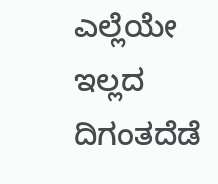ಎಲ್ಲೆಯೇ ಇಲ್ಲದ ದಿಗಂತದೆಡೆ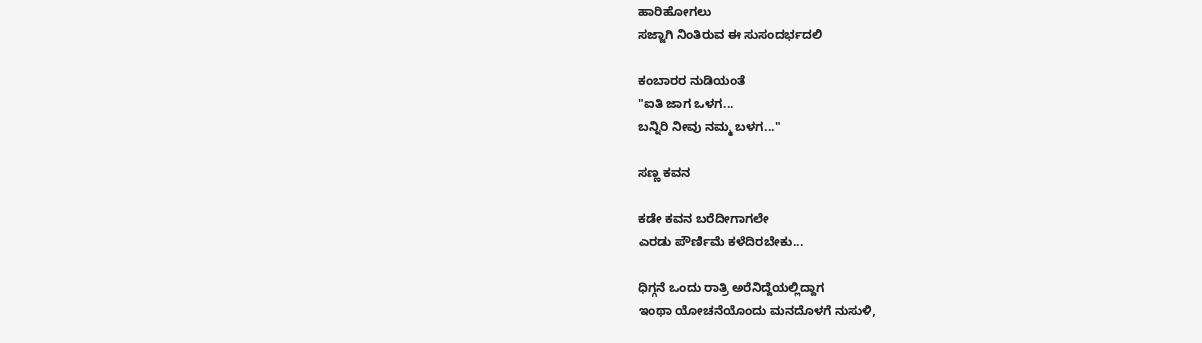ಹಾರಿಹೋಗಲು
ಸಜ್ಜಾಗಿ ನಿಂತಿರುವ ಈ ಸುಸಂದರ್ಭದಲಿ

ಕಂಬಾರರ ನುಡಿಯಂತೆ
"ಐತಿ ಜಾಗ ಒಳಗ...
ಬನ್ನಿರಿ ನೀವು ನಮ್ಮ ಬಳಗ..."

ಸಣ್ಣ ಕವನ

ಕಡೇ ಕವನ ಬರೆದೀಗಾಗಲೇ
ಎರಡು ಪೌರ್ಣಿಮೆ ಕಳೆದಿರಬೇಕು...

ಧಿಗ್ಗನೆ ಒಂದು ರಾತ್ರಿ ಅರೆನಿದ್ದೆಯಲ್ಲಿದ್ದಾಗ
ಇಂಥಾ ಯೋಚನೆಯೊಂದು ಮನದೊಳಗೆ ನುಸುಳಿ,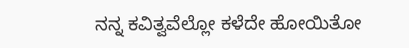ನನ್ನ ಕವಿತ್ವವೆಲ್ಲೋ ಕಳೆದೇ ಹೋಯಿತೋ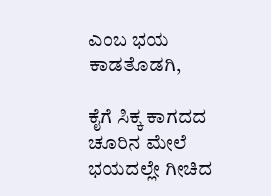ಎಂಬ ಭಯ ಕಾಡತೊಡಗಿ,

ಕೈಗೆ ಸಿಕ್ಕ ಕಾಗದದ ಚೂರಿನ ಮೇಲೆ
ಭಯದಲ್ಲೇ ಗೀಚಿದ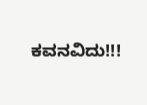ಕವನವಿದು!!!